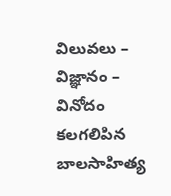విలువలు – విజ్ఞానం – వినోదం కలగలిపిన బాలసాహిత్య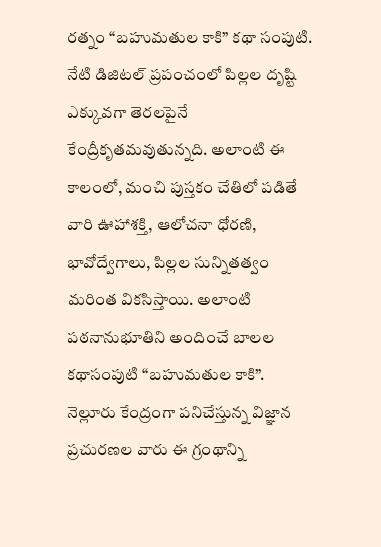రత్నం “బహుమతుల కాకి” కథా సంపుటి.
నేటి డిజిటల్ ప్రపంచంలో పిల్లల దృష్టి ఎక్కువగా తెరలపైనే కేంద్రీకృతమవుతున్నది. అలాంటి ఈ కాలంలో, మంచి పుస్తకం చేతిలో పడితే వారి ఊహాశక్తి, ఆలోచనా ధోరణి, భావోద్వేగాలు, పిల్లల సున్నితత్వం మరింత వికసిస్తాయి. అలాంటి పఠనానుభూతిని అందించే బాలల కథాసంపుటి “బహుమతుల కాకి”. నెల్లూరు కేంద్రంగా పనిచేస్తున్న విజ్ఞాన ప్రచురణల వారు ఈ గ్రంథాన్ని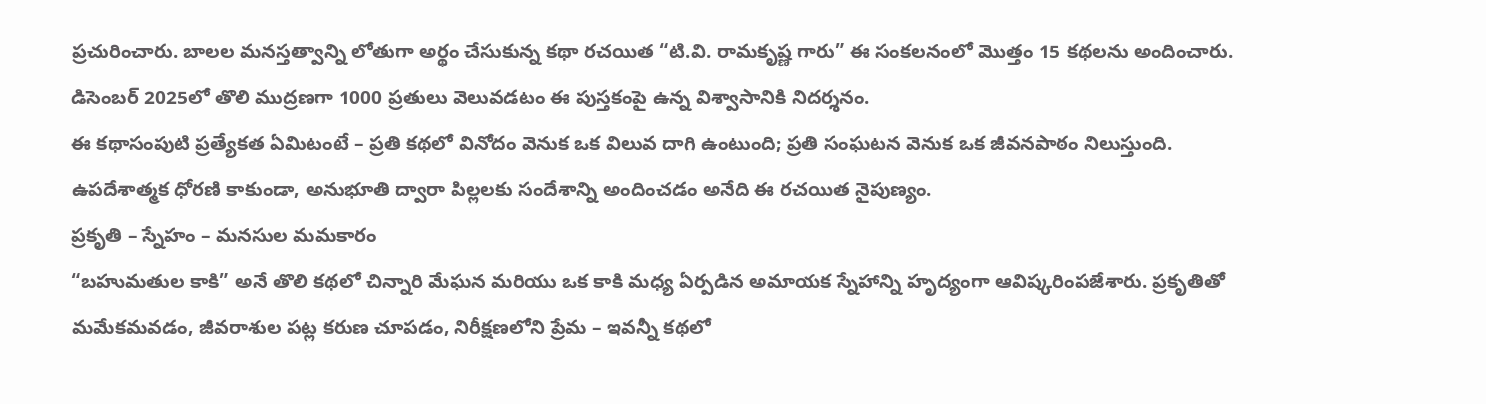ప్రచురించారు. బాలల మనస్తత్వాన్ని లోతుగా అర్థం చేసుకున్న కథా రచయిత “టి.వి. రామకృష్ణ గారు” ఈ సంకలనంలో మొత్తం 15 కథలను అందించారు. డిసెంబర్ 2025లో తొలి ముద్రణగా 1000 ప్రతులు వెలువడటం ఈ పుస్తకంపై ఉన్న విశ్వాసానికి నిదర్శనం.
ఈ కథాసంపుటి ప్రత్యేకత ఏమిటంటే – ప్రతి కథలో వినోదం వెనుక ఒక విలువ దాగి ఉంటుంది; ప్రతి సంఘటన వెనుక ఒక జీవనపాఠం నిలుస్తుంది. ఉపదేశాత్మక ధోరణి కాకుండా, అనుభూతి ద్వారా పిల్లలకు సందేశాన్ని అందించడం అనేది ఈ రచయిత నైపుణ్యం.
ప్రకృతి – స్నేహం – మనసుల మమకారం
“బహుమతుల కాకి” అనే తొలి కథలో చిన్నారి మేఘన మరియు ఒక కాకి మధ్య ఏర్పడిన అమాయక స్నేహాన్ని హృద్యంగా ఆవిష్కరింపజేశారు. ప్రకృతితో మమేకమవడం, జీవరాశుల పట్ల కరుణ చూపడం, నిరీక్షణలోని ప్రేమ – ఇవన్నీ కథలో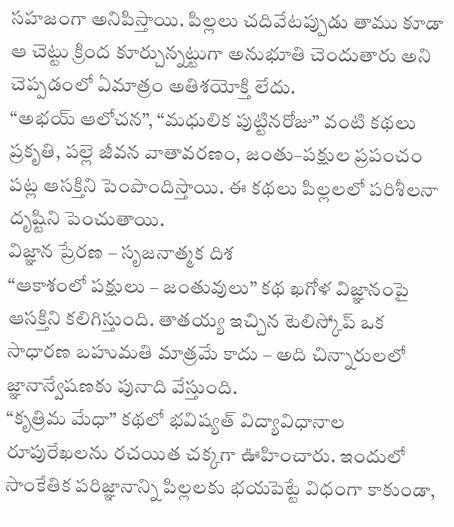సహజంగా అనిపిస్తాయి. పిల్లలు చదివేటప్పుడు తాము కూడా ఆ చెట్టు క్రింద కూర్చున్నట్టుగా అనుభూతి చెందుతారు అని చెప్పడంలో ఏమాత్రం అతిశయోక్తి లేదు.
“అభయ్ ఆలోచన”, “మధులిక పుట్టినరోజు” వంటి కథలు ప్రకృతి, పల్లె జీవన వాతావరణం, జంతు–పక్షుల ప్రపంచం పట్ల ఆసక్తిని పెంపొందిస్తాయి. ఈ కథలు పిల్లలలో పరిశీలనా దృష్టిని పెంచుతాయి.
విజ్ఞాన ప్రేరణ – సృజనాత్మక దిశ
“ఆకాశంలో పక్షులు – జంతువులు” కథ ఖగోళ విజ్ఞానంపై ఆసక్తిని కలిగిస్తుంది. తాతయ్య ఇచ్చిన టెలిస్కోప్ ఒక సాధారణ బహుమతి మాత్రమే కాదు – అది చిన్నారులలో జ్ఞానాన్వేషణకు పునాది వేస్తుంది.
“కృత్రిమ మేధా” కథలో భవిష్యత్ విద్యావిధానాల రూపురేఖలను రచయిత చక్కగా ఊహించారు. ఇందులో సాంకేతిక పరిజ్ఞానాన్ని పిల్లలకు భయపెట్టే విధంగా కాకుండా,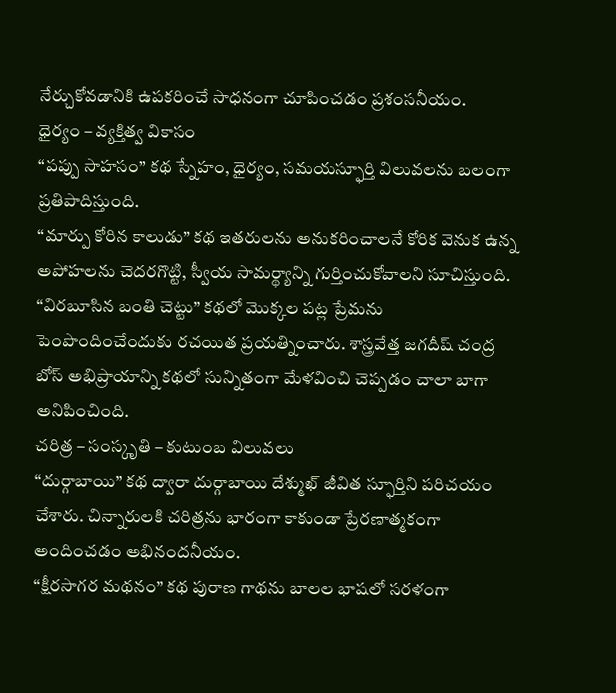నేర్చుకోవడానికి ఉపకరించే సాధనంగా చూపించడం ప్రశంసనీయం.
ధైర్యం – వ్యక్తిత్వ వికాసం
“పప్పు సాహసం” కథ స్నేహం, ధైర్యం, సమయస్ఫూర్తి విలువలను బలంగా ప్రతిపాదిస్తుంది.
“మార్పు కోరిన కాలుడు” కథ ఇతరులను అనుకరించాలనే కోరిక వెనుక ఉన్న అపోహలను చెదరగొట్టి, స్వీయ సామర్థ్యాన్ని గుర్తించుకోవాలని సూచిస్తుంది.
“విరబూసిన బంతి చెట్టు” కథలో మొక్కల పట్ల ప్రేమను పెంపొందించేందుకు రచయిత ప్రయత్నించారు. శాస్త్రవేత్త జగదీష్ చంద్ర బోస్ అభిప్రాయాన్ని కథలో సున్నితంగా మేళవించి చెప్పడం చాలా బాగా అనిపించింది.
చరిత్ర – సంస్కృతి – కుటుంబ విలువలు
“దుర్గాబాయి” కథ ద్వారా దుర్గాబాయి దేశ్ముఖ్ జీవిత స్ఫూర్తిని పరిచయం చేశారు. చిన్నారులకి చరిత్రను భారంగా కాకుండా ప్రేరణాత్మకంగా అందించడం అభినందనీయం.
“క్షీరసాగర మథనం” కథ పురాణ గాథను బాలల భాషలో సరళంగా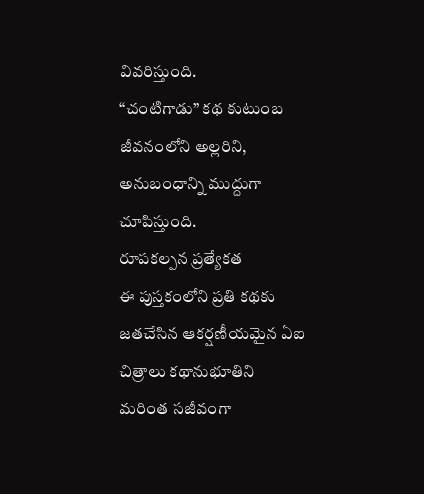వివరిస్తుంది.
“చంటిగాడు” కథ కుటుంబ జీవనంలోని అల్లరిని, అనుబంధాన్ని ముద్దుగా చూపిస్తుంది.
రూపకల్పన ప్రత్యేకత
ఈ పుస్తకంలోని ప్రతి కథకు జతచేసిన ఆకర్షణీయమైన ఏఐ చిత్రాలు కథానుభూతిని మరింత సజీవంగా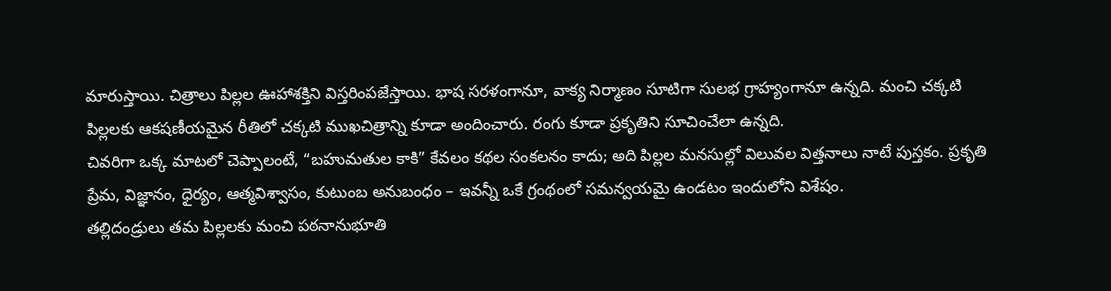మారుస్తాయి. చిత్రాలు పిల్లల ఊహాశక్తిని విస్తరింపజేస్తాయి. భాష సరళంగానూ, వాక్య నిర్మాణం సూటిగా సులభ గ్రాహ్యంగానూ ఉన్నది. మంచి చక్కటి పిల్లలకు ఆకషణీయమైన రీతిలో చక్కటి ముఖచిత్రాన్ని కూడా అందించారు. రంగు కూడా ప్రకృతిని సూచించేలా ఉన్నది.
చివరిగా ఒక్క మాటలో చెప్పాలంటే, “బహుమతుల కాకి” కేవలం కథల సంకలనం కాదు; అది పిల్లల మనసుల్లో విలువల విత్తనాలు నాటే పుస్తకం. ప్రకృతి ప్రేమ, విజ్ఞానం, ధైర్యం, ఆత్మవిశ్వాసం, కుటుంబ అనుబంధం – ఇవన్నీ ఒకే గ్రంథంలో సమన్వయమై ఉండటం ఇందులోని విశేషం.
తల్లిదండ్రులు తమ పిల్లలకు మంచి పఠనానుభూతి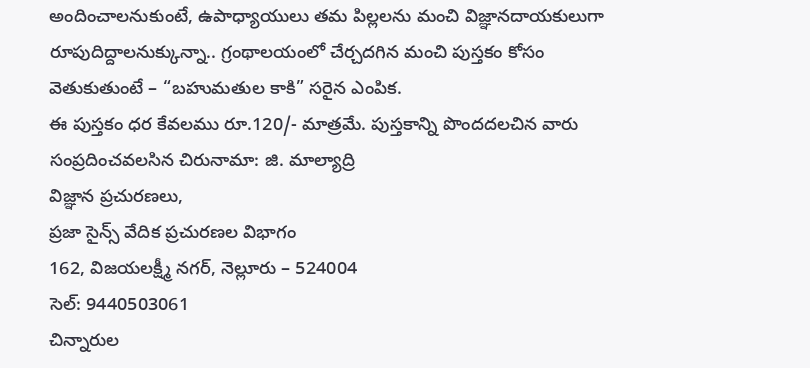అందించాలనుకుంటే, ఉపాధ్యాయులు తమ పిల్లలను మంచి విజ్ఞానదాయకులుగా రూపుదిద్దాలనుక్కున్నా.. గ్రంథాలయంలో చేర్చదగిన మంచి పుస్తకం కోసం వెతుకుతుంటే – “బహుమతుల కాకి” సరైన ఎంపిక.
ఈ పుస్తకం ధర కేవలము రూ.120/- మాత్రమే. పుస్తకాన్ని పొందదలచిన వారు సంప్రదించవలసిన చిరునామా: జి. మాల్యాద్రి
విజ్ఞాన ప్రచురణలు,
ప్రజా సైన్స్ వేదిక ప్రచురణల విభాగం
162, విజయలక్ష్మీ నగర్, నెల్లూరు – 524004
సెల్: 9440503061
చిన్నారుల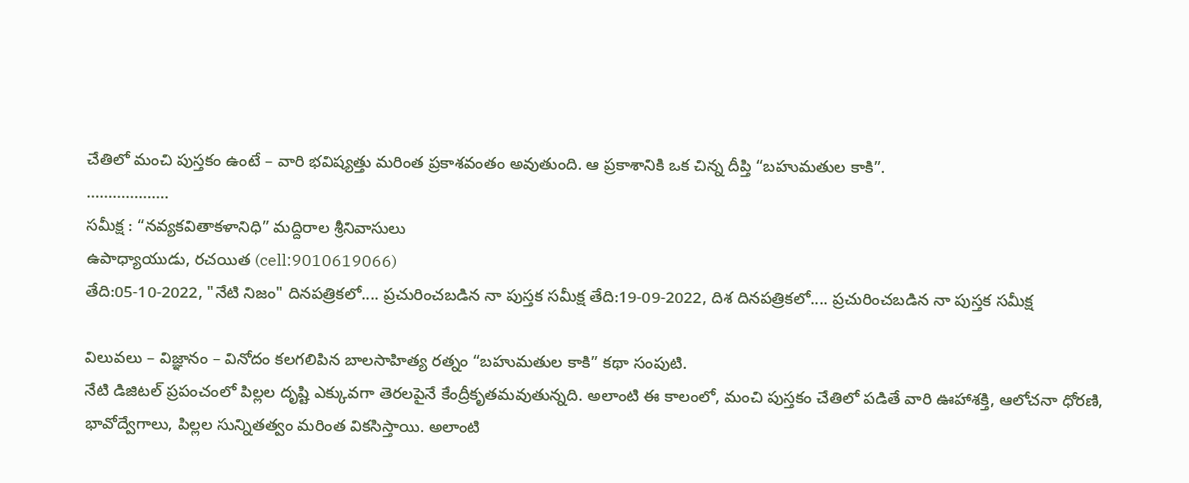చేతిలో మంచి పుస్తకం ఉంటే – వారి భవిష్యత్తు మరింత ప్రకాశవంతం అవుతుంది. ఆ ప్రకాశానికి ఒక చిన్న దీప్తి “బహుమతుల కాకి”.
……………….
సమీక్ష : “నవ్యకవితాకళానిధి” మద్దిరాల శ్రీనివాసులు
ఉపాధ్యాయుడు, రచయిత (cell:9010619066)
తేది:05-10-2022, "నేటి నిజం" దినపత్రికలో.... ప్రచురించబడిన నా పుస్తక సమీక్ష తేది:19-09-2022, దిశ దినపత్రికలో.... ప్రచురించబడిన నా పుస్తక సమీక్ష

విలువలు – విజ్ఞానం – వినోదం కలగలిపిన బాలసాహిత్య రత్నం “బహుమతుల కాకి” కథా సంపుటి.
నేటి డిజిటల్ ప్రపంచంలో పిల్లల దృష్టి ఎక్కువగా తెరలపైనే కేంద్రీకృతమవుతున్నది. అలాంటి ఈ కాలంలో, మంచి పుస్తకం చేతిలో పడితే వారి ఊహాశక్తి, ఆలోచనా ధోరణి, భావోద్వేగాలు, పిల్లల సున్నితత్వం మరింత వికసిస్తాయి. అలాంటి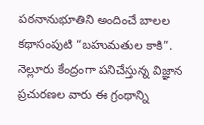పఠనానుభూతిని అందించే బాలల కథాసంపుటి “బహుమతుల కాకి”. నెల్లూరు కేంద్రంగా పనిచేస్తున్న విజ్ఞాన ప్రచురణల వారు ఈ గ్రంథాన్ని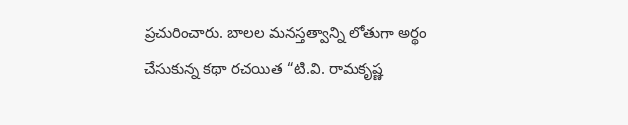ప్రచురించారు. బాలల మనస్తత్వాన్ని లోతుగా అర్థం చేసుకున్న కథా రచయిత “టి.వి. రామకృష్ణ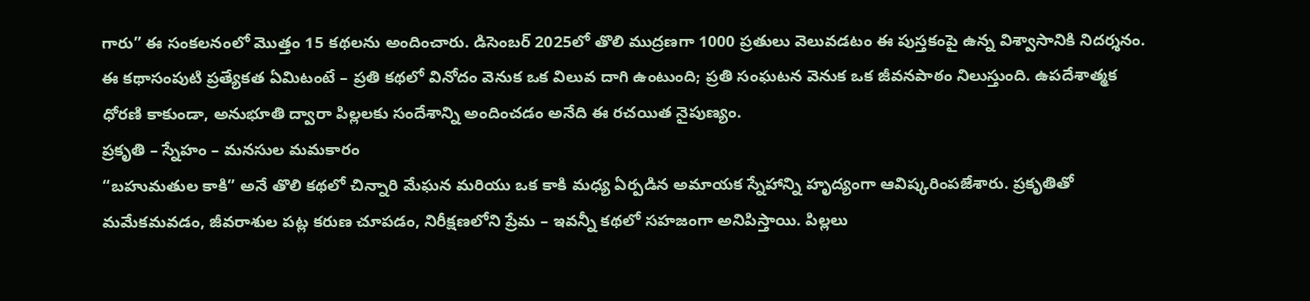గారు” ఈ సంకలనంలో మొత్తం 15 కథలను అందించారు. డిసెంబర్ 2025లో తొలి ముద్రణగా 1000 ప్రతులు వెలువడటం ఈ పుస్తకంపై ఉన్న విశ్వాసానికి నిదర్శనం.
ఈ కథాసంపుటి ప్రత్యేకత ఏమిటంటే – ప్రతి కథలో వినోదం వెనుక ఒక విలువ దాగి ఉంటుంది; ప్రతి సంఘటన వెనుక ఒక జీవనపాఠం నిలుస్తుంది. ఉపదేశాత్మక ధోరణి కాకుండా, అనుభూతి ద్వారా పిల్లలకు సందేశాన్ని అందించడం అనేది ఈ రచయిత నైపుణ్యం.
ప్రకృతి – స్నేహం – మనసుల మమకారం
“బహుమతుల కాకి” అనే తొలి కథలో చిన్నారి మేఘన మరియు ఒక కాకి మధ్య ఏర్పడిన అమాయక స్నేహాన్ని హృద్యంగా ఆవిష్కరింపజేశారు. ప్రకృతితో మమేకమవడం, జీవరాశుల పట్ల కరుణ చూపడం, నిరీక్షణలోని ప్రేమ – ఇవన్నీ కథలో సహజంగా అనిపిస్తాయి. పిల్లలు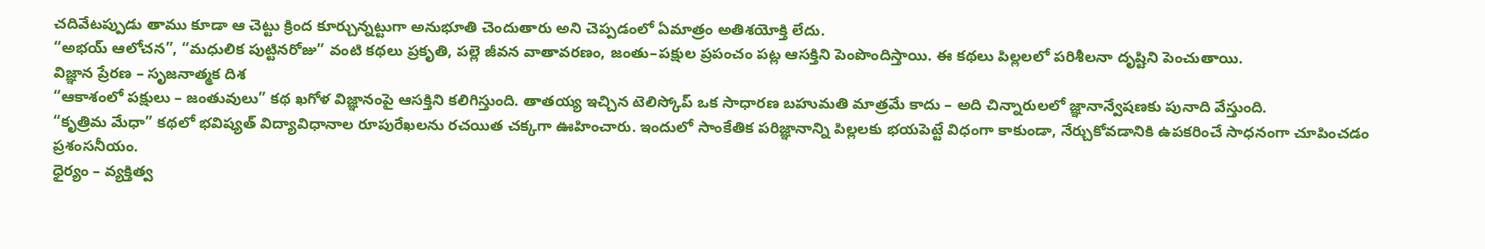చదివేటప్పుడు తాము కూడా ఆ చెట్టు క్రింద కూర్చున్నట్టుగా అనుభూతి చెందుతారు అని చెప్పడంలో ఏమాత్రం అతిశయోక్తి లేదు.
“అభయ్ ఆలోచన”, “మధులిక పుట్టినరోజు” వంటి కథలు ప్రకృతి, పల్లె జీవన వాతావరణం, జంతు–పక్షుల ప్రపంచం పట్ల ఆసక్తిని పెంపొందిస్తాయి. ఈ కథలు పిల్లలలో పరిశీలనా దృష్టిని పెంచుతాయి.
విజ్ఞాన ప్రేరణ – సృజనాత్మక దిశ
“ఆకాశంలో పక్షులు – జంతువులు” కథ ఖగోళ విజ్ఞానంపై ఆసక్తిని కలిగిస్తుంది. తాతయ్య ఇచ్చిన టెలిస్కోప్ ఒక సాధారణ బహుమతి మాత్రమే కాదు – అది చిన్నారులలో జ్ఞానాన్వేషణకు పునాది వేస్తుంది.
“కృత్రిమ మేధా” కథలో భవిష్యత్ విద్యావిధానాల రూపురేఖలను రచయిత చక్కగా ఊహించారు. ఇందులో సాంకేతిక పరిజ్ఞానాన్ని పిల్లలకు భయపెట్టే విధంగా కాకుండా, నేర్చుకోవడానికి ఉపకరించే సాధనంగా చూపించడం ప్రశంసనీయం.
ధైర్యం – వ్యక్తిత్వ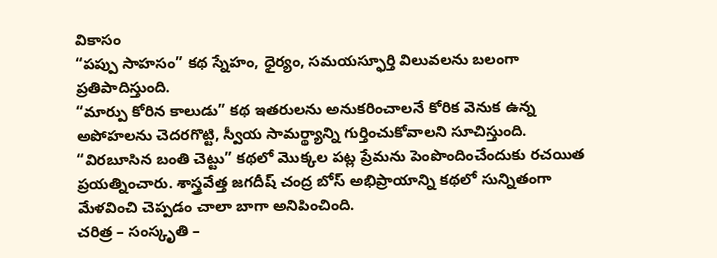వికాసం
“పప్పు సాహసం” కథ స్నేహం, ధైర్యం, సమయస్ఫూర్తి విలువలను బలంగా ప్రతిపాదిస్తుంది.
“మార్పు కోరిన కాలుడు” కథ ఇతరులను అనుకరించాలనే కోరిక వెనుక ఉన్న అపోహలను చెదరగొట్టి, స్వీయ సామర్థ్యాన్ని గుర్తించుకోవాలని సూచిస్తుంది.
“విరబూసిన బంతి చెట్టు” కథలో మొక్కల పట్ల ప్రేమను పెంపొందించేందుకు రచయిత ప్రయత్నించారు. శాస్త్రవేత్త జగదీష్ చంద్ర బోస్ అభిప్రాయాన్ని కథలో సున్నితంగా మేళవించి చెప్పడం చాలా బాగా అనిపించింది.
చరిత్ర – సంస్కృతి –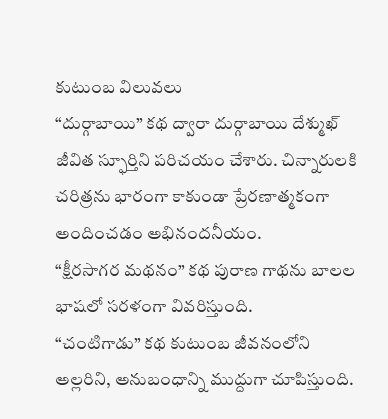కుటుంబ విలువలు
“దుర్గాబాయి” కథ ద్వారా దుర్గాబాయి దేశ్ముఖ్ జీవిత స్ఫూర్తిని పరిచయం చేశారు. చిన్నారులకి చరిత్రను భారంగా కాకుండా ప్రేరణాత్మకంగా అందించడం అభినందనీయం.
“క్షీరసాగర మథనం” కథ పురాణ గాథను బాలల భాషలో సరళంగా వివరిస్తుంది.
“చంటిగాడు” కథ కుటుంబ జీవనంలోని అల్లరిని, అనుబంధాన్ని ముద్దుగా చూపిస్తుంది.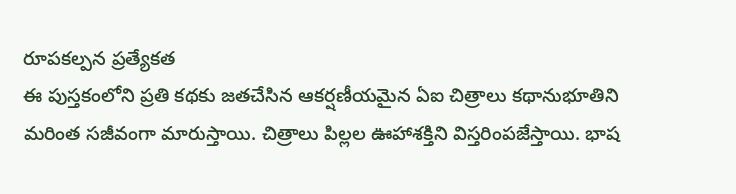రూపకల్పన ప్రత్యేకత
ఈ పుస్తకంలోని ప్రతి కథకు జతచేసిన ఆకర్షణీయమైన ఏఐ చిత్రాలు కథానుభూతిని మరింత సజీవంగా మారుస్తాయి. చిత్రాలు పిల్లల ఊహాశక్తిని విస్తరింపజేస్తాయి. భాష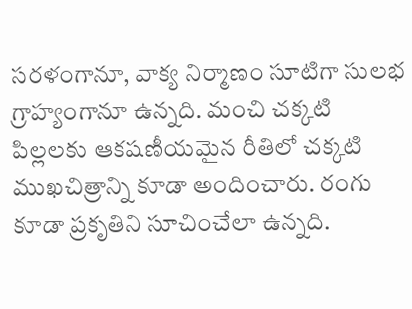సరళంగానూ, వాక్య నిర్మాణం సూటిగా సులభ గ్రాహ్యంగానూ ఉన్నది. మంచి చక్కటి పిల్లలకు ఆకషణీయమైన రీతిలో చక్కటి ముఖచిత్రాన్ని కూడా అందించారు. రంగు కూడా ప్రకృతిని సూచించేలా ఉన్నది.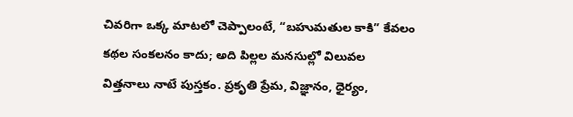చివరిగా ఒక్క మాటలో చెప్పాలంటే, “బహుమతుల కాకి” కేవలం కథల సంకలనం కాదు; అది పిల్లల మనసుల్లో విలువల విత్తనాలు నాటే పుస్తకం. ప్రకృతి ప్రేమ, విజ్ఞానం, ధైర్యం,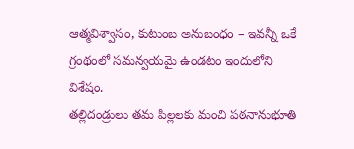ఆత్మవిశ్వాసం, కుటుంబ అనుబంధం – ఇవన్నీ ఒకే గ్రంథంలో సమన్వయమై ఉండటం ఇందులోని విశేషం.
తల్లిదండ్రులు తమ పిల్లలకు మంచి పఠనానుభూతి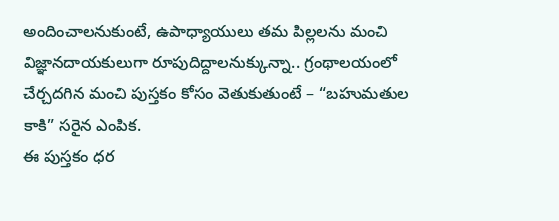అందించాలనుకుంటే, ఉపాధ్యాయులు తమ పిల్లలను మంచి విజ్ఞానదాయకులుగా రూపుదిద్దాలనుక్కున్నా.. గ్రంథాలయంలో చేర్చదగిన మంచి పుస్తకం కోసం వెతుకుతుంటే – “బహుమతుల కాకి” సరైన ఎంపిక.
ఈ పుస్తకం ధర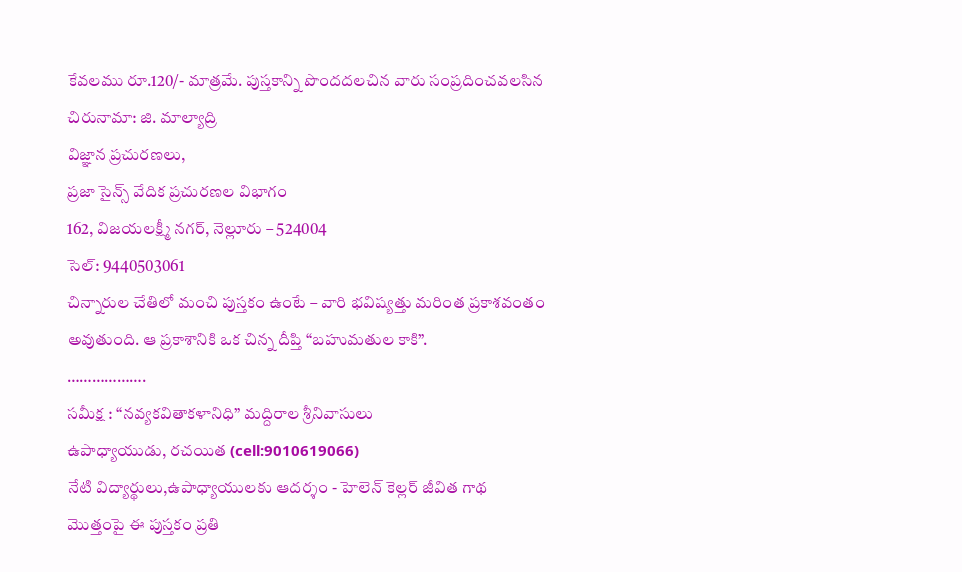కేవలము రూ.120/- మాత్రమే. పుస్తకాన్ని పొందదలచిన వారు సంప్రదించవలసిన చిరునామా: జి. మాల్యాద్రి
విజ్ఞాన ప్రచురణలు,
ప్రజా సైన్స్ వేదిక ప్రచురణల విభాగం
162, విజయలక్ష్మీ నగర్, నెల్లూరు – 524004
సెల్: 9440503061
చిన్నారుల చేతిలో మంచి పుస్తకం ఉంటే – వారి భవిష్యత్తు మరింత ప్రకాశవంతం అవుతుంది. ఆ ప్రకాశానికి ఒక చిన్న దీప్తి “బహుమతుల కాకి”.
……………….
సమీక్ష : “నవ్యకవితాకళానిధి” మద్దిరాల శ్రీనివాసులు
ఉపాధ్యాయుడు, రచయిత (cell:9010619066)
నేటి విద్యార్థులు,ఉపాధ్యాయులకు ఆదర్శం - హెలెన్ కెల్లర్ జీవిత గాథ
మొత్తంపై ఈ పుస్తకం ప్రతి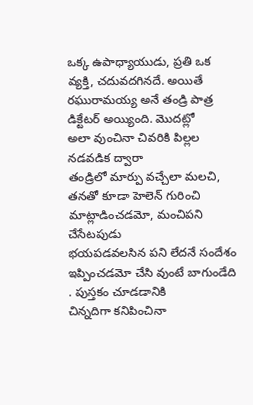ఒక్క ఉపాధ్యాయుడు, ప్రతి ఒక
వ్యక్తి, చదువదగినదే. అయితే రఘురామయ్య అనే తండ్రి పాత్ర డిక్టేటర్ అయ్యింది. మొదట్లో
అలా వుంచినా చివరికి పిల్లల నడవడిక ద్వారా
తండ్రిలో మార్పు వచ్చేలా మలచి, తనతో కూడా హెలెన్ గురించి మాట్లాడించడమో, మంచిపని చేసేటపుడు
భయపడవలసిన పని లేదనే సందేశం ఇప్పించడమో చేసి వుంటే బాగుండేది . పుస్తకం చూడడానికి
చిన్నదిగా కనిపించినా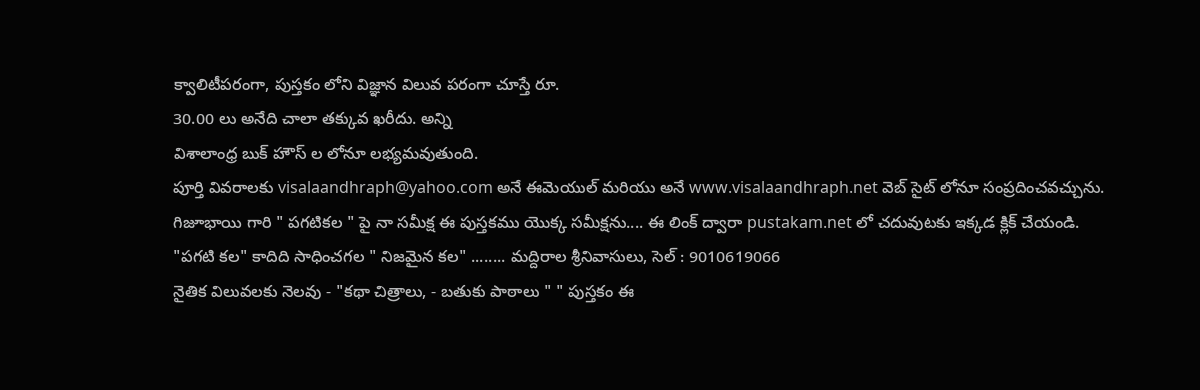క్వాలిటీపరంగా, పుస్తకం లోని విజ్ఞాన విలువ పరంగా చూస్తే రూ.
30.00 లు అనేది చాలా తక్కువ ఖరీదు. అన్ని
విశాలాంధ్ర బుక్ హౌస్ ల లోనూ లభ్యమవుతుంది.
పూర్తి వివరాలకు visalaandhraph@yahoo.com అనే ఈమెయుల్ మరియు అనే www.visalaandhraph.net వెబ్ సైట్ లోనూ సంప్రదించవచ్చును.
గిజూభాయి గారి " పగటికల " పై నా సమీక్ష ఈ పుస్తకము యొక్క సమీక్షను.... ఈ లింక్ ద్వారా pustakam.net లో చదువుటకు ఇక్కడ క్లిక్ చేయండి.
"పగటి కల" కాదిది సాధించగల " నిజమైన కల" ........ మద్దిరాల శ్రీనివాసులు, సెల్ : 9010619066
నైతిక విలువలకు నెలవు - "కథా చిత్రాలు, - బతుకు పాఠాలు " " పుస్తకం ఈ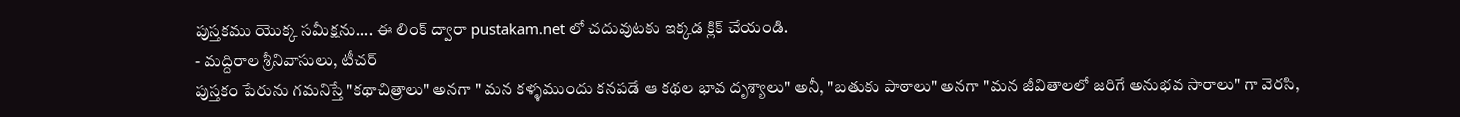పుస్తకము యొక్క సమీక్షను.... ఈ లింక్ ద్వారా pustakam.net లో చదువుటకు ఇక్కడ క్లిక్ చేయండి.
- మద్దిరాల శ్రీనివాసులు, టీచర్
పుస్తకం పేరును గమనిస్తే "కథాచిత్రాలు" అనగా " మన కళ్ళముందు కనపడే ఆ కథల భావ దృశ్యాలు" అనీ, "బతుకు పాఠాలు" అనగా "మన జీవితాలలో జరిగే అనుభవ సారాలు" గా వెరసి,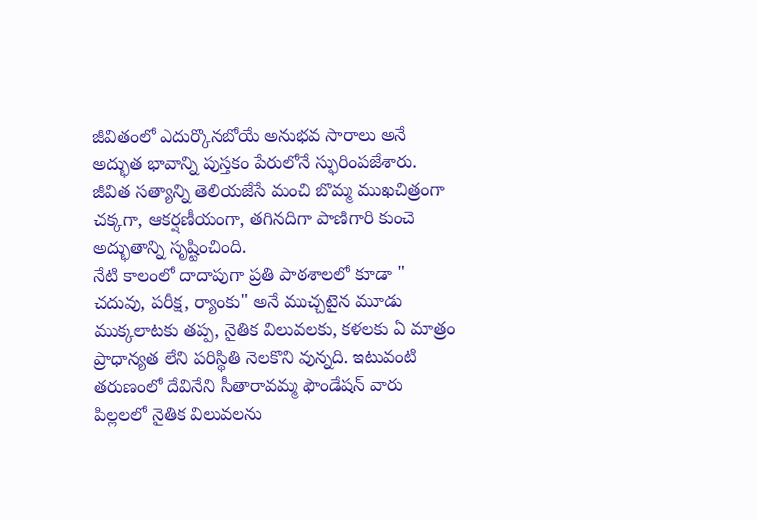జీవితంలో ఎదుర్కొనబోయే అనుభవ సారాలు అనే అద్భుత భావాన్ని పుస్తకం పేరులోనే స్ఫురింపజేశారు. జీవిత సత్యాన్ని తెలియజేసే మంచి బొమ్మ ముఖచిత్రంగా చక్కగా, ఆకర్షణీయంగా, తగినదిగా పాణిగారి కుంచె అద్భుతాన్ని సృష్టించింది.
నేటి కాలంలో దాదాపుగా ప్రతి పాఠశాలలో కూడా " చదువు, పరీక్ష, ర్యాంకు" అనే ముచ్చటైన మూడు ముక్కలాటకు తప్ప, నైతిక విలువలకు, కళలకు ఏ మాత్రం ప్రాధాన్యత లేని పరిస్థితి నెలకొని వున్నది. ఇటువంటి తరుణంలో దేవినేని సీతారావమ్మ ఫౌండేషన్ వారు పిల్లలలో నైతిక విలువలను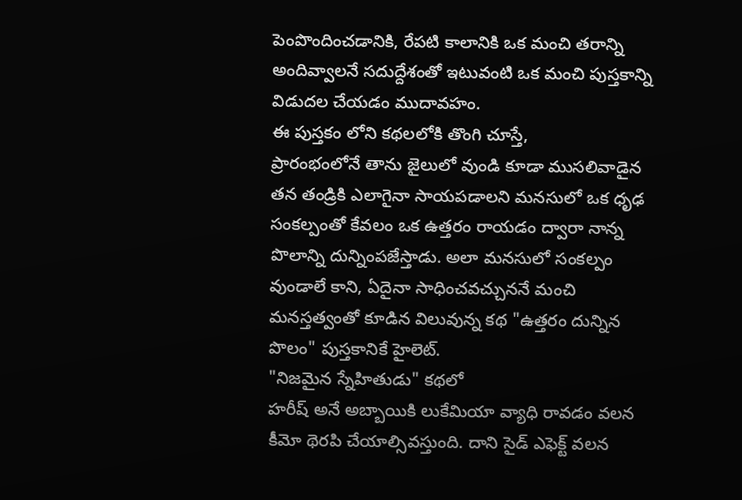పెంపొందించడానికి, రేపటి కాలానికి ఒక మంచి తరాన్ని అందివ్వాలనే సదుద్దేశంతో ఇటువంటి ఒక మంచి పుస్తకాన్ని విడుదల చేయడం ముదావహం.
ఈ పుస్తకం లోని కథలలోకి తొంగి చూస్తే,
ప్రారంభంలోనే తాను జైలులో వుండి కూడా ముసలివాడైన తన తండ్రికి ఎలాగైనా సాయపడాలని మనసులో ఒక ధృఢ సంకల్పంతో కేవలం ఒక ఉత్తరం రాయడం ద్వారా నాన్న పొలాన్ని దున్నింపజేస్తాడు. అలా మనసులో సంకల్పం వుండాలే కాని, ఏదైనా సాధించవచ్చుననే మంచి మనస్తత్వంతో కూడిన విలువున్న కథ "ఉత్తరం దున్నిన పొలం" పుస్తకానికే హైలెట్.
"నిజమైన స్నేహితుడు" కథలో
హరీష్ అనే అబ్బాయికి లుకేమియా వ్యాధి రావడం వలన కీమో థెరపి చేయాల్సివస్తుంది. దాని సైడ్ ఎఫెక్ట్ వలన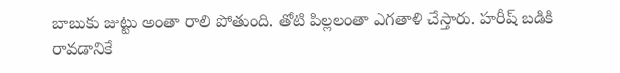బాబుకు జుట్టు అంతా రాలి పోతుంది. తోటి పిల్లలంతా ఎగతాళి చేస్తారు. హరీష్ బడికి రావడానికే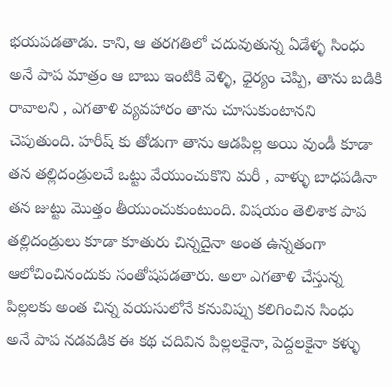భయపడతాడు. కాని, ఆ తరగతిలో చదువుతున్న ఏడేళ్ళ సింధు అనే పాప మాత్రం ఆ బాబు ఇంటికి వెళ్ళి, ధైర్యం చెప్పి, తాను బడికి రావాలని , ఎగతాళి వ్యవహారం తాను చూసుకుంటానని చెపుతుంది. హరీష్ కు తోడుగా తాను ఆడపిల్ల అయి వుండీ కూడా తన తల్లిదండ్రులచే ఒట్టు వేయుంచుకొని మరీ , వాళ్ళు బాధపడినా తన జుట్టు మొత్తం తీయుంచుకుంటుంది. విషయం తెలిశాక పాప తల్లిదండ్రులు కూడా కూతురు చిన్నదైనా అంత ఉన్నతంగా ఆలోచించినందుకు సంతోషపడతారు. అలా ఎగతాళి చేస్తున్న పిల్లలకు అంత చిన్న వయసులోనే కనువిప్పు కలిగించిన సింధు అనే పాప నడవడిక ఈ కథ చదివిన పిల్లలకైనా, పెద్దలకైనా కళ్ళు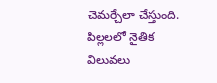చెమర్చేలా చేస్తుంది.
పిల్లలలో నైతిక విలువలు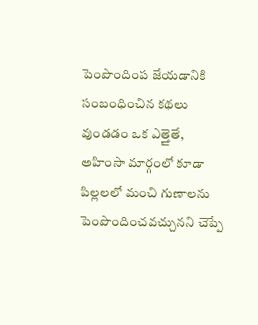పెంపొందింప జేయడానికి సంబంధించిన కథలు వుండడం ఒక ఎత్తైతే,
అహింసా మార్గంలో కూడా పిల్లలలో మంచి గుణాలను పెంపొందించవచ్చునని చెప్పే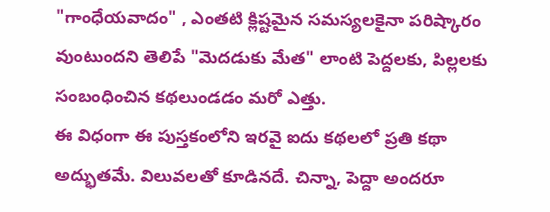"గాంధేయవాదం" , ఎంతటి క్లిష్టమైన సమస్యలకైనా పరిష్కారం వుంటుందని తెలిపే "మెదడుకు మేత" లాంటి పెద్దలకు, పిల్లలకు సంబంధించిన కథలుండడం మరో ఎత్తు.
ఈ విధంగా ఈ పుస్తకంలోని ఇరవై ఐదు కథలలో ప్రతి కథా అద్భుతమే. విలువలతో కూడినదే. చిన్నా, పెద్దా అందరూ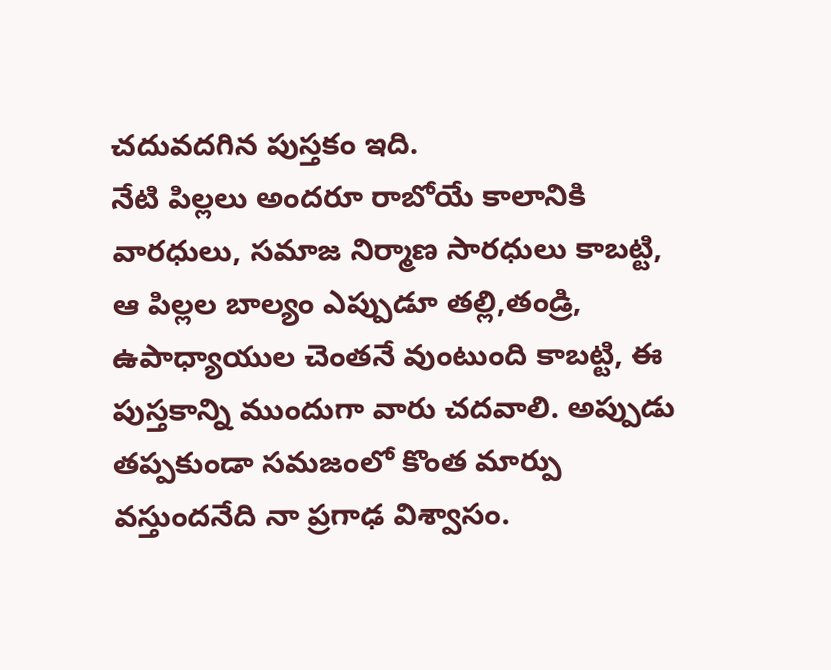చదువదగిన పుస్తకం ఇది.
నేటి పిల్లలు అందరూ రాబోయే కాలానికి వారధులు, సమాజ నిర్మాణ సారధులు కాబట్టి, ఆ పిల్లల బాల్యం ఎప్పుడూ తల్లి,తండ్రి, ఉపాధ్యాయుల చెంతనే వుంటుంది కాబట్టి, ఈ పుస్తకాన్ని ముందుగా వారు చదవాలి. అప్పుడు తప్పకుండా సమజంలో కొంత మార్పు వస్తుందనేది నా ప్రగాఢ విశ్వాసం.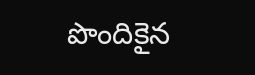పొందికైన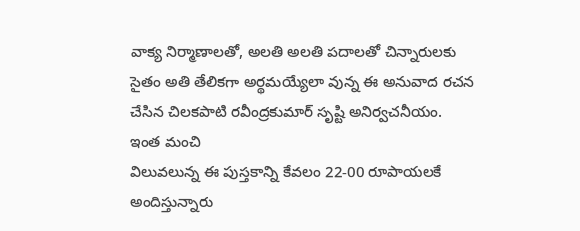వాక్య నిర్మాణాలతో, అలతి అలతి పదాలతో చిన్నారులకు సైతం అతి తేలికగా అర్థమయ్యేలా వున్న ఈ అనువాద రచన చేసిన చిలకపాటి రవీంద్రకుమార్ సృష్టి అనిర్వచనీయం.
ఇంత మంచి
విలువలున్న ఈ పుస్తకాన్ని కేవలం 22-00 రూపాయలకే అందిస్తున్నారు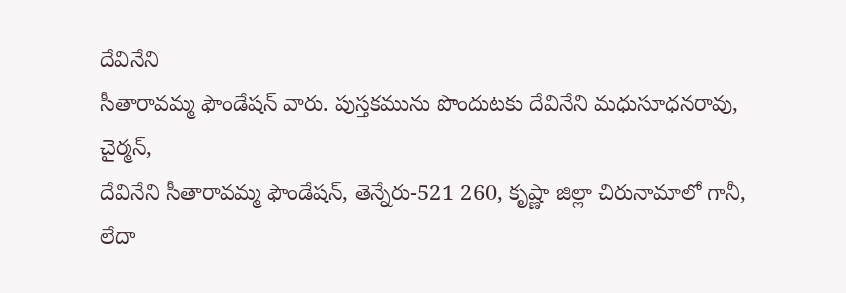దేవినేని
సీతారావమ్మ ఫౌండేషన్ వారు. పుస్తకమును పొందుటకు దేవినేని మధుసూధనరావు, చైర్మన్,
దేవినేని సీతారావమ్మ ఫౌండేషన్, తెన్నేరు-521 260, కృష్ణా జిల్లా చిరునామాలో గానీ, లేదా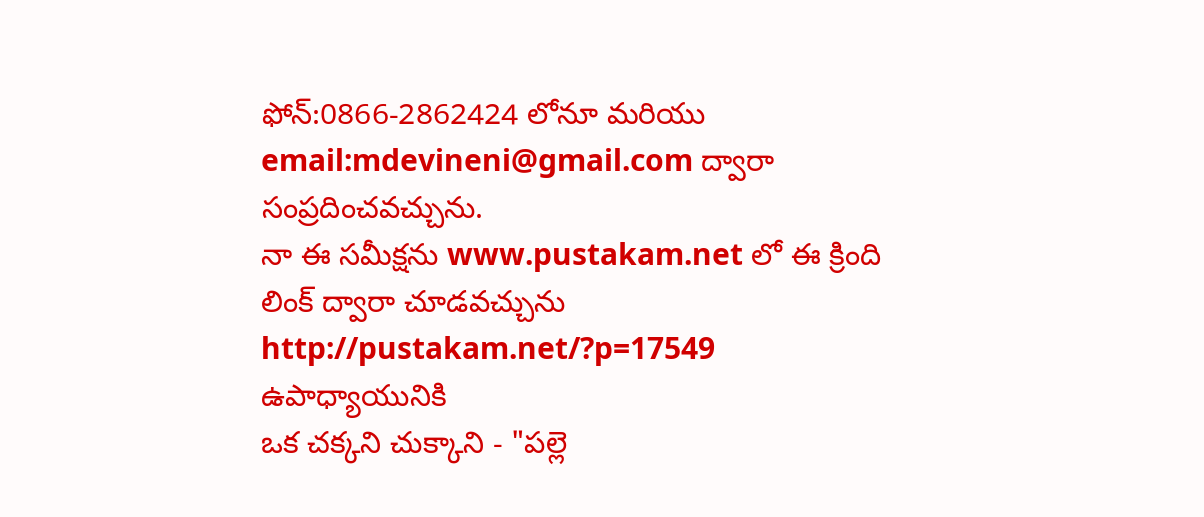ఫోన్:0866-2862424 లోనూ మరియు email:mdevineni@gmail.com ద్వారా సంప్రదించవచ్చును.
నా ఈ సమీక్షను www.pustakam.net లో ఈ క్రింది లింక్ ద్వారా చూడవచ్చును
http://pustakam.net/?p=17549
ఉపాధ్యాయునికి
ఒక చక్కని చుక్కాని - "పల్లె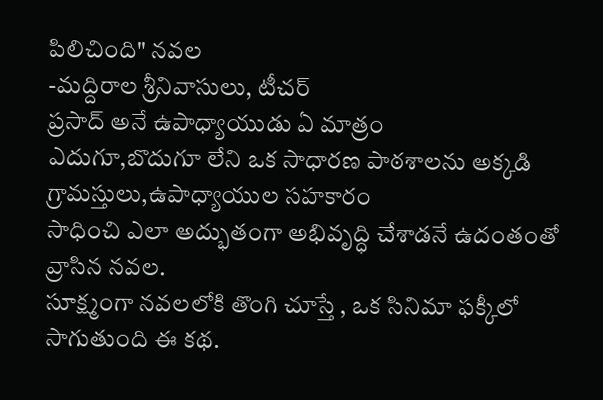పిలిచింది" నవల
-మద్దిరాల శ్రీనివాసులు, టీచర్
ప్రసాద్ అనే ఉపాధ్యాయుడు ఏ మాత్రం
ఎదుగూ,బొదుగూ లేని ఒక సాధారణ పాఠశాలను అక్కడి గ్రామస్తులు,ఉపాధ్యాయుల సహకారం
సాధించి ఎలా అద్భుతంగా అభివృద్ధి చేశాడనే ఉదంతంతో వ్రాసిన నవల.
సూక్ష్మంగా నవలలోకి తొంగి చూస్తే , ఒక సినిమా ఫక్కీలో
సాగుతుంది ఈ కథ.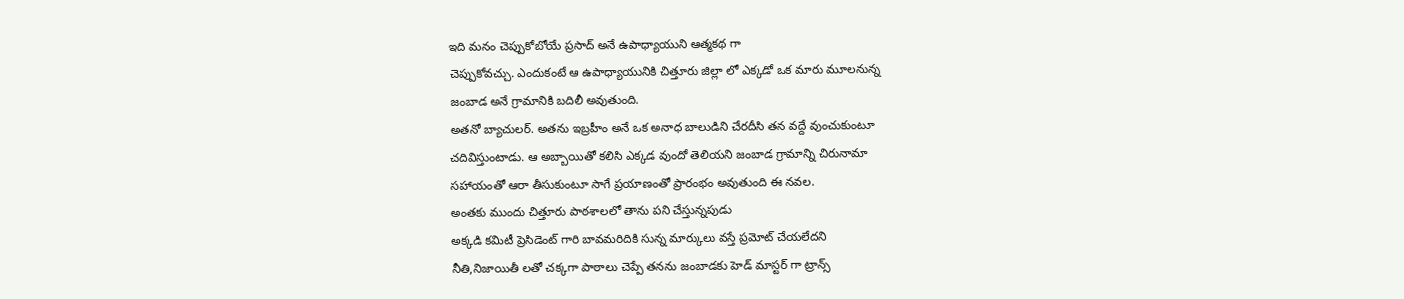ఇది మనం చెప్పుకోబోయే ప్రసాద్ అనే ఉపాధ్యాయుని ఆత్మకథ గా
చెప్పుకోవచ్చు. ఎందుకంటే ఆ ఉపాధ్యాయునికి చిత్తూరు జిల్లా లో ఎక్కడో ఒక మారు మూలనున్న
జంబాడ అనే గ్రామానికి బదిలీ అవుతుంది.
అతనో బ్యాచులర్. అతను ఇబ్రహీం అనే ఒక అనాధ బాలుడిని చేరదీసి తన వద్దే వుంచుకుంటూ
చదివిస్తుంటాడు. ఆ అబ్బాయితో కలిసి ఎక్కడ వుందో తెలియని జంబాడ గ్రామాన్ని చిరునామా
సహాయంతో ఆరా తీసుకుంటూ సాగే ప్రయాణంతో ప్రారంభం అవుతుంది ఈ నవల.
అంతకు ముందు చిత్తూరు పాఠశాలలో తాను పని చేస్తున్నపుడు
అక్కడి కమిటీ ప్రెసిడెంట్ గారి బావమరిదికి సున్న మార్కులు వస్తే ప్రమోట్ చేయలేదని
నీతి,నిజాయితీ లతో చక్కగా పాఠాలు చెప్పే తనను జంబాడకు హెడ్ మాస్టర్ గా ట్రాన్స్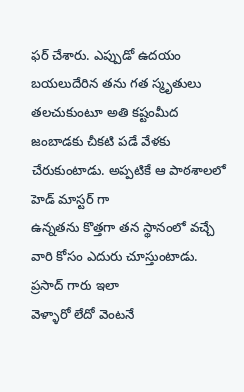ఫర్ చేశారు. ఎప్పుడో ఉదయం బయలుదేరిన తను గత స్మృతులు తలచుకుంటూ అతి కష్టంమీద
జంబాడకు చీకటి పడే వేళకు చేరుకుంటాడు. అప్పటికే ఆ పాఠశాలలో హెడ్ మాస్టర్ గా
ఉన్నతను కొత్తగా తన స్థానంలో వచ్చే వారి కోసం ఎదురు చూస్తుంటాడు. ప్రసాద్ గారు ఇలా
వెళ్ళారో లేదో వెంటనే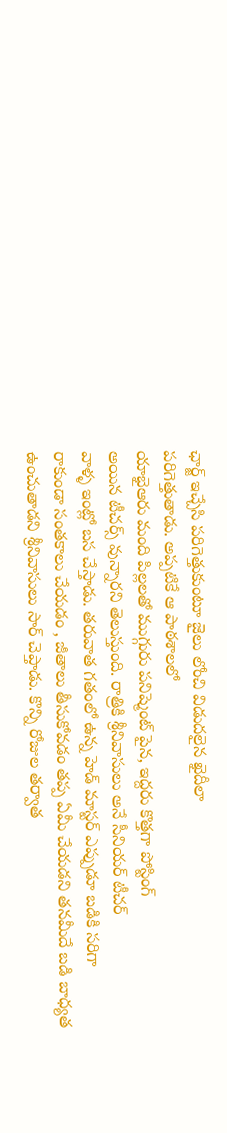ఛార్జ్ ఇచ్చేసి పరిగెత్తుకుంటూ జైలు లోంచి విడుదలైన ఖైదీలా
పరిగెత్తుతాడు. అప్పటికే ఆ పాఠశాలలో
యాభైఆరు మంది పిల్లలతో ముగ్గురు పనిష్మెంట్ పైన, ఇద్దరు కొత్తగా పోస్టింగ్
అయిన టీచర్స్ వున్నారని తెలుస్తుంది. రాత్రికి శ్రీనివాసులు అనే సీనియర్ టీచర్
వాళ్ళ ఇంట్లో బస చేస్తాడు. తరువాత గతంలో ఉన్న హెడ్ మాస్టర్ ఎప్పుడూ బడికి సరిగా
రాకుండా సంతకాలు చేయడం , జీతాలు తీసుకోవడం తప్ప ఏమీ చేయడని తనమీదే బడి బాధ్యత
ఉంచుతాడని శ్రీనివాసులు సార్ చెప్తాడు. కొన్ని రోజుల తర్వాత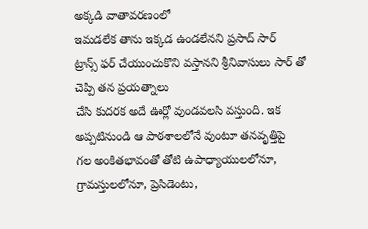అక్కడి వాతావరణంలో
ఇమడలేక తాను ఇక్కడ ఉండలేనని ప్రసాద్ సార్
ట్రాన్స్ ఫర్ చేయుంచుకొని వస్తానని శ్రీనివాసులు సార్ తో చెప్పి తన ప్రయత్నాలు
చేసి కుదరక అదే ఊర్లో వుండవలసి వస్తుంది. ఇక అప్పటినుండి ఆ పాఠశాలలోనే వుంటూ తనవృత్తిపై
గల అంకితభావంతో తోటి ఉపాధ్యాయులలోనూ, గ్రామస్తులలోనూ, ప్రెసిడెంటు,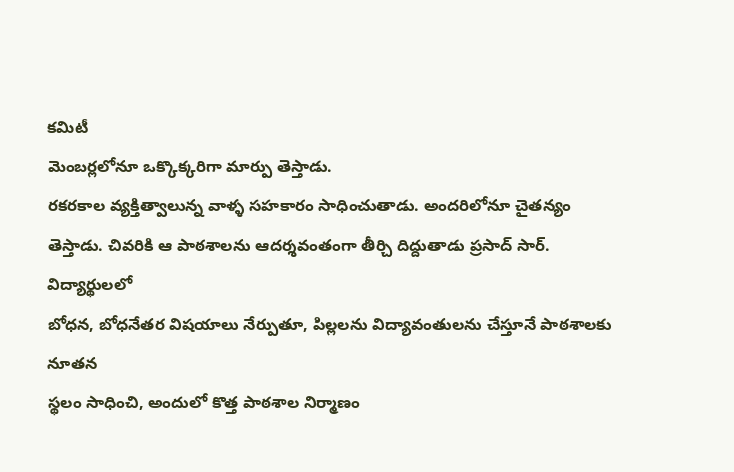కమిటీ
మెంబర్లలోనూ ఒక్కొక్కరిగా మార్పు తెస్తాడు.
రకరకాల వ్యక్తిత్వాలున్న వాళ్ళ సహకారం సాధించుతాడు. అందరిలోనూ చైతన్యం
తెస్తాడు. చివరికి ఆ పాఠశాలను ఆదర్శవంతంగా తీర్చి దిద్దుతాడు ప్రసాద్ సార్. విద్యార్థులలో
బోధన, బోధనేతర విషయాలు నేర్పుతూ, పిల్లలను విద్యావంతులను చేస్తూనే పాఠశాలకు నూతన
స్థలం సాధించి, అందులో కొత్త పాఠశాల నిర్మాణం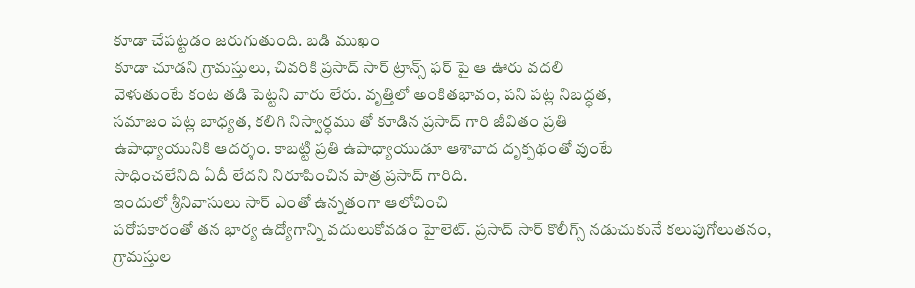కూడా చేపట్టడం జరుగుతుంది. బడి ముఖం
కూడా చూడని గ్రామస్తులు, చివరికి ప్రసాద్ సార్ ట్రాన్స్ ఫర్ పై ఆ ఊరు వదలి
వెళుతుంటే కంట తడి పెట్టని వారు లేరు. వృత్తిలో అంకితభావం, పని పట్ల నిబద్ధత,
సమాజం పట్ల బాధ్యత, కలిగి నిస్వార్ధము తో కూడిన ప్రసాద్ గారి జీవితం ప్రతి
ఉపాధ్యాయునికి ఆదర్శం. కాబట్టి ప్రతి ఉపాధ్యాయుడూ ఆశావాద దృక్పథంతో వుంటే
సాధించలేనిది ఏదీ లేదని నిరూపించిన పాత్ర ప్రసాద్ గారిది.
ఇందులో శ్రీనివాసులు సార్ ఎంతో ఉన్నతంగా ఆలోచించి
పరోపకారంతో తన భార్య ఉద్యోగాన్ని వదులుకోవడం హైలెట్. ప్రసాద్ సార్ కొలీగ్స్ నడుచుకునే కలుపుగోలుతనం,
గ్రామస్తుల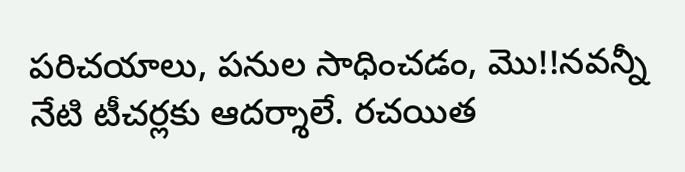పరిచయాలు, పనుల సాధించడం, మొ!!నవన్నీ నేటి టీచర్లకు ఆదర్శాలే. రచయిత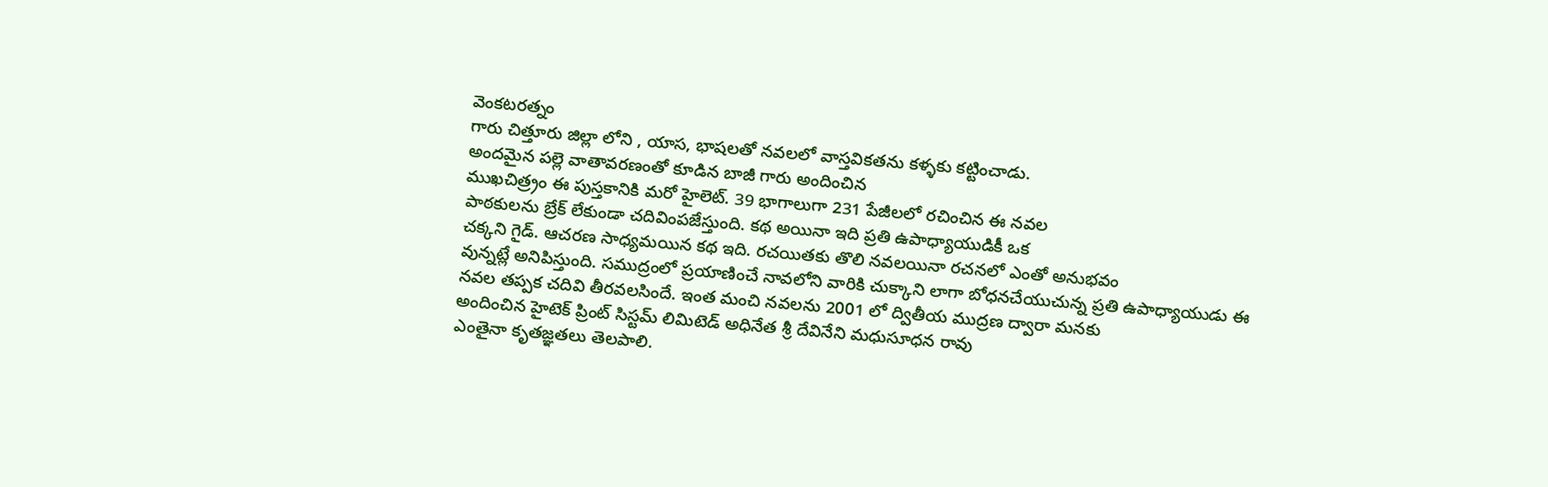వెంకటరత్నం
గారు చిత్తూరు జిల్లా లోని , యాస, భాషలతో నవలలో వాస్తవికతను కళ్ళకు కట్టించాడు.
అందమైన పల్లె వాతావరణంతో కూడిన బాజీ గారు అందించిన
ముఖచిత్ర్రం ఈ పుస్తకానికి మరో హైలెట్. 39 భాగాలుగా 231 పేజీలలో రచించిన ఈ నవల
పాఠకులను బ్రేక్ లేకుండా చదివింపజేస్తుంది. కథ అయినా ఇది ప్రతి ఉపాధ్యాయుడికీ ఒక
చక్కని గైడ్. ఆచరణ సాధ్యమయిన కథ ఇది. రచయితకు తొలి నవలయినా రచనలో ఎంతో అనుభవం
వున్నట్లే అనిపిస్తుంది. సముద్రంలో ప్రయాణించే నావలోని వారికి చుక్కాని లాగా బోధనచేయుచున్న ప్రతి ఉపాధ్యాయుడు ఈ
నవల తప్పక చదివి తీరవలసిందే. ఇంత మంచి నవలను 2001 లో ద్వితీయ ముద్రణ ద్వారా మనకు
అందించిన హైటెక్ ప్రింట్ సిస్టమ్ లిమిటెడ్ అధినేత శ్రీ దేవినేని మధుసూధన రావు
ఎంతైనా కృతజ్ఞతలు తెలపాలి.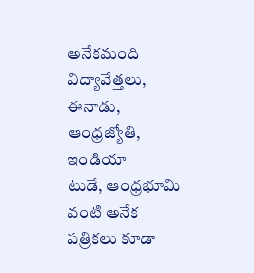అనేకమంది విద్యావేత్తలు, ఈనాడు, ఆంధ్రజ్యోతి, ఇండియా
టుడే, ఆంధ్రభూమి వంటి అనేక పత్రికలు కూడా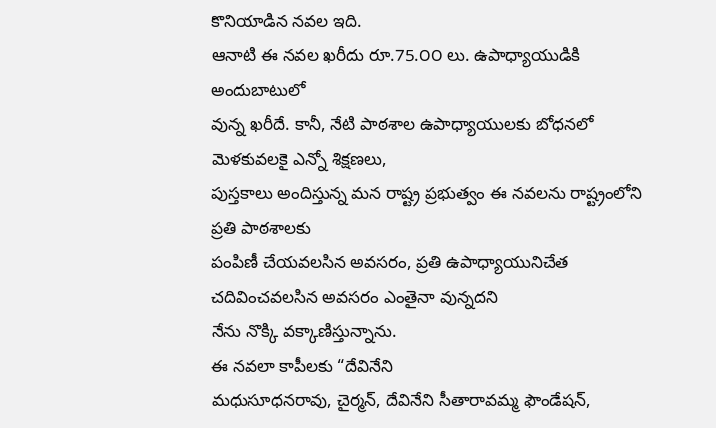కొనియాడిన నవల ఇది.
ఆనాటి ఈ నవల ఖరీదు రూ.75.౦౦ లు. ఉపాధ్యాయుడికి అందుబాటులో
వున్న ఖరీదే. కానీ, నేటి పాఠశాల ఉపాధ్యాయులకు బోధనలో మెళకువలకై ఎన్నో శిక్షణలు,
పుస్తకాలు అందిస్తున్న మన రాష్ట్ర ప్రభుత్వం ఈ నవలను రాష్ట్రంలోని ప్రతి పాఠశాలకు
పంపిణీ చేయవలసిన అవసరం, ప్రతి ఉపాధ్యాయునిచేత చదివించవలసిన అవసరం ఎంతైనా వున్నదని
నేను నొక్కి వక్కాణిస్తున్నాను.
ఈ నవలా కాపీలకు “దేవినేని
మధుసూధనరావు, చైర్మన్, దేవినేని సీతారావమ్మ ఫౌండేషన్,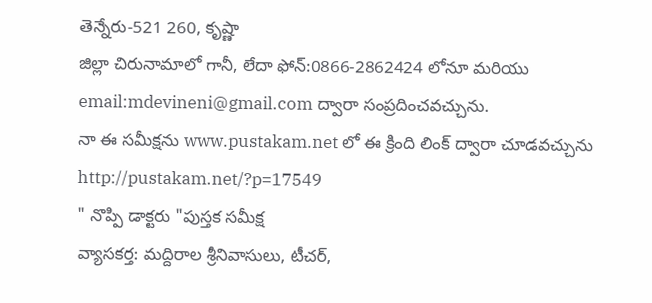తెన్నేరు-521 260, కృష్ణా
జిల్లా చిరునామాలో గానీ, లేదా ఫోన్:0866-2862424 లోనూ మరియు email:mdevineni@gmail.com ద్వారా సంప్రదించవచ్చును.
నా ఈ సమీక్షను www.pustakam.net లో ఈ క్రింది లింక్ ద్వారా చూడవచ్చును
http://pustakam.net/?p=17549
" నొప్పి డాక్టరు "పుస్తక సమీక్ష
వ్యాసకర్త: మద్దిరాల శ్రీనివాసులు, టీచర్,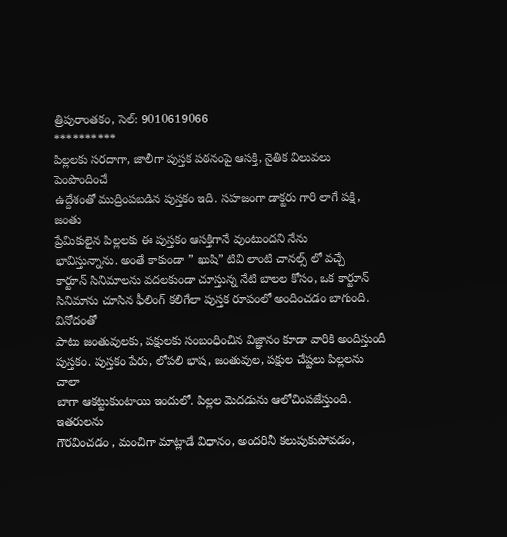త్రిపురాంతకం, సెల్: 9010619066
**********
పిల్లలకు సరదాగా, జాలీగా పుస్తక పఠనంపై ఆసక్తి, నైతిక విలువలు పెంపొందించే
ఉద్దేశంతో ముద్రింపబడిన పుస్తకం ఇది. సహజంగా డాక్టరు గారి లాగే పక్షి, జంతు
ప్రేమికులైన పిల్లలకు ఈ పుస్తకం ఆసక్తిగానే వుంటుందని నేను
భావిస్తున్నాను. అంతే కాకుండా ” ఖుషి” టివి లాంటి చానల్స్ లో వచ్చే
కార్టూన్ సినిమాలను వదలకుండా చూస్తున్న నేటి బాలల కోసం, ఒక కార్టూన్
సినిమాను చూసిన ఫీలింగ్ కలిగేలా పుస్తక రూపంలో అందించడం బాగుంది. వినోదంతో
పాటు జంతువులకు, పక్షులకు సంబంధించిన విజ్ఞానం కూడా వారికి అందిస్తుందీ
పుస్తకం. పుస్తకం పేరు, లోపలి భాష, జంతువుల, పక్షుల చేష్టలు పిల్లలను చాలా
బాగా ఆకట్టుకుంటాయి ఇందులో. పిల్లల మెదడును ఆలోచింపజేస్తుంది. ఇతరులను
గౌరవించడం , మంచిగా మాట్లాడే విధానం, అందరినీ కలుపుకుపోవడం,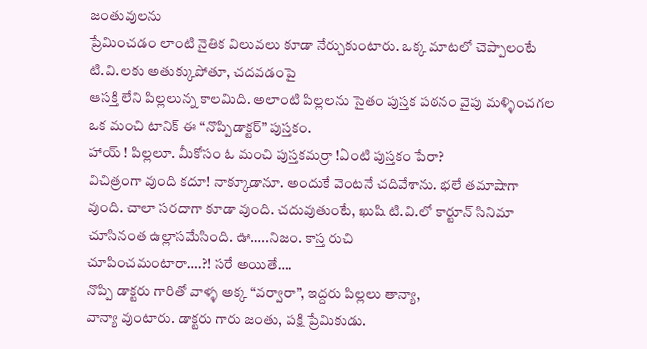జంతువులను
ప్రేమించడం లాంటి నైతిక విలువలు కూడా నేర్చుకుంటారు. ఒక్క మాటలో చెప్పాలంటే
టి.వి.లకు అతుక్కుపోతూ, చదవడంపై
ఆసక్తి లేని పిల్లలున్న కాలమిది. అలాంటి పిల్లలను సైతం పుస్తక పఠనం వైపు మళ్ళించగల ఒక మంచి టానిక్ ఈ “నొప్పిడాక్టర్” పుస్తకం.
హాయ్ ! పిల్లలూ. మీకోసం ఓ మంచి పుస్తకమర్రా !ఏంటి పుస్తకం పేరా?
విచిత్రంగా వుంది కదూ! నాక్కూడానూ. అందుకే వెంటనే చదివేశాను. భలే తమాషాగా
వుంది. చాలా సరదాగా కూడా వుంది. చదువుతుంటే, ఖుషి టి.వి.లో కార్టూన్ సినిమా
చూసినంత ఉల్లాసమేసింది. ఊ…..నిజం. కాస్త రుచి
చూపించమంటారా….?! సరే అయితే….
నొప్పి డాక్టరు గారితో వాళ్ళ అక్క “వర్వారా”, ఇద్దరు పిల్లలు తాన్యా,
వాన్యా వుంటారు. డాక్టరు గారు జంతు, పక్షి ప్రేమికుడు.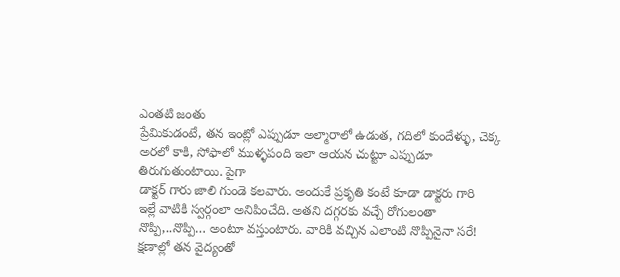ఎంతటి జంతు
ప్రేమికుడంటే, తన ఇంట్లో ఎప్పుడూ అల్మారాలో ఉడుత, గదిలో కుందేళ్ళు, చెక్క
అరలో కాకి, సోఫాలో ముళ్ళపంది ఇలా ఆయన చుట్టూ ఎప్పుడూ తిరుగుతుంటాయి. పైగా
డాక్టర్ గారు జాలి గుండె కలవారు. అందుకే ప్రకృతి కంటే కూడా డాక్టరు గారి
ఇల్లే వాటికి స్వర్గంలా అనిపించేది. అతని దగ్గరకు వచ్చే రోగులంతా
నొప్పి,..నొప్పి… అంటూ వస్తుంటారు. వారికి వచ్చిన ఎలాంటి నొప్పినైనా సరే!
క్షణాల్లో తన వైద్యంతో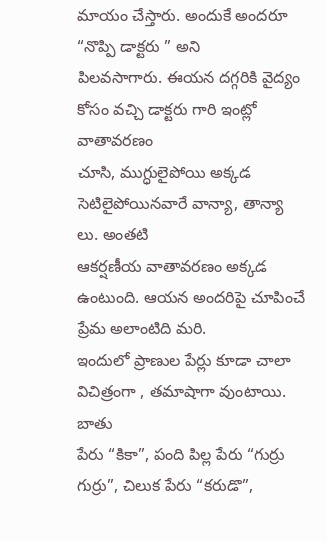మాయం చేస్తారు. అందుకే అందరూ “నొప్పి డాక్టరు ” అని
పిలవసాగారు. ఈయన దగ్గరికి వైద్యం కోసం వచ్చి డాక్టరు గారి ఇంట్లో వాతావరణం
చూసి, ముగ్ధులైపోయి అక్కడ సెటిలైపోయినవారే వాన్యా, తాన్యా లు. అంతటి
ఆకర్షణీయ వాతావరణం అక్కడ ఉంటుంది. ఆయన అందరిపై చూపించే ప్రేమ అలాంటిది మరి.
ఇందులో ప్రాణుల పేర్లు కూడా చాలా విచిత్రంగా , తమాషాగా వుంటాయి. బాతు
పేరు “కికా”, పంది పిల్ల పేరు “గుర్రు గుర్రు”, చిలుక పేరు “కరుడొ”,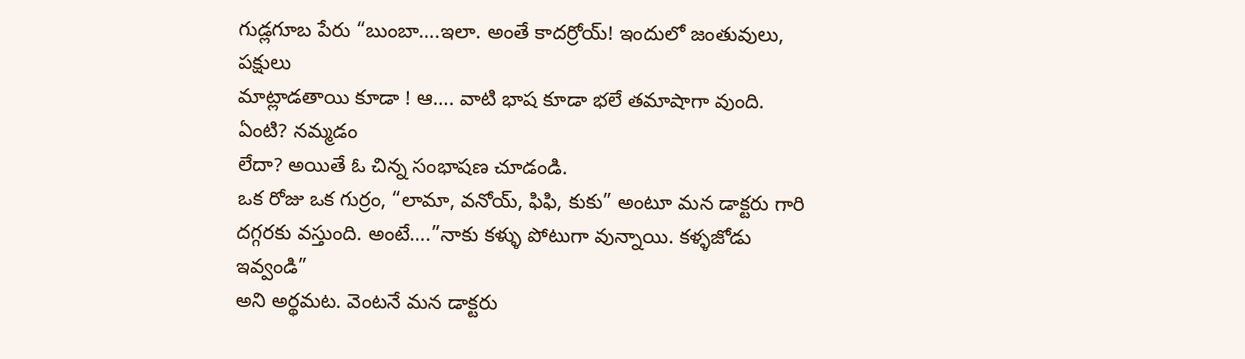గుడ్లగూబ పేరు “బుంబా….ఇలా. అంతే కాదర్రోయ్! ఇందులో జంతువులు, పక్షులు
మాట్లాడతాయి కూడా ! ఆ…. వాటి భాష కూడా భలే తమాషాగా వుంది. ఏంటి? నమ్మడం
లేదా? అయితే ఓ చిన్న సంభాషణ చూడండి.
ఒక రోజు ఒక గుర్రం, “లామా, వనోయ్, ఫిఫి, కుకు” అంటూ మన డాక్టరు గారి
దగ్గరకు వస్తుంది. అంటే….”నాకు కళ్ళు పోటుగా వున్నాయి. కళ్ళజోడు ఇవ్వండి”
అని అర్థమట. వెంటనే మన డాక్టరు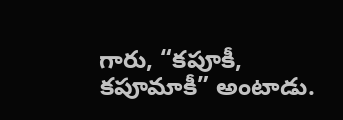గారు, “కపూకీ, కపూమాకీ” అంటాడు.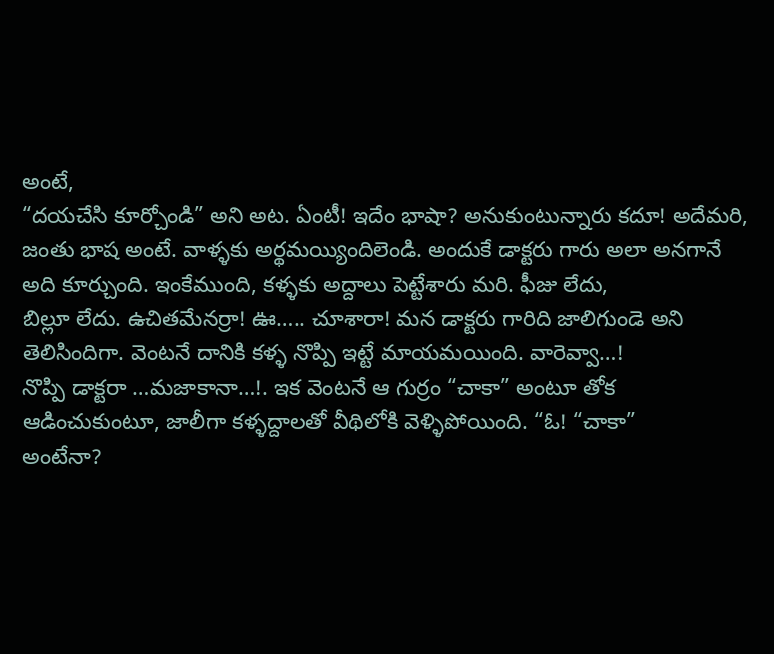అంటే,
“దయచేసి కూర్చోండి” అని అట. ఏంటీ! ఇదేం భాషా? అనుకుంటున్నారు కదూ! అదేమరి,
జంతు భాష అంటే. వాళ్ళకు అర్థమయ్యిందిలెండి. అందుకే డాక్టరు గారు అలా అనగానే
అది కూర్చుంది. ఇంకేముంది, కళ్ళకు అద్దాలు పెట్టేశారు మరి. ఫీజు లేదు,
బిల్లూ లేదు. ఉచితమేనర్రా! ఊ….. చూశారా! మన డాక్టరు గారిది జాలిగుండె అని
తెలిసిందిగా. వెంటనే దానికి కళ్ళ నొప్పి ఇట్టే మాయమయింది. వారెవ్వా…!
నొప్పి డాక్టరా …మజాకానా…!. ఇక వెంటనే ఆ గుర్రం “చాకా” అంటూ తోక
ఆడించుకుంటూ, జాలీగా కళ్ళద్దాలతో వీథిలోకి వెళ్ళిపోయింది. “ఓ! “చాకా”
అంటేనా?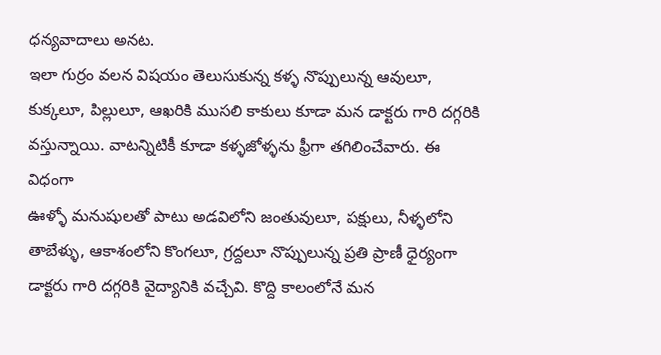ధన్యవాదాలు అనట.
ఇలా గుర్రం వలన విషయం తెలుసుకున్న కళ్ళ నొప్పులున్న ఆవులూ, కుక్కలూ, పిల్లులూ, ఆఖరికి ముసలి కాకులు కూడా మన డాక్టరు గారి దగ్గరికి
వస్తున్నాయి. వాటన్నిటికీ కూడా కళ్ళజోళ్ళను ఫ్రీగా తగిలించేవారు. ఈ విధంగా
ఊళ్ళో మనుషులతో పాటు అడవిలోని జంతువులూ, పక్షులు, నీళ్ళలోని
తాబేళ్ళు, ఆకాశంలోని కొంగలూ, గ్రద్దలూ నొప్పులున్న ప్రతి ప్రాణీ ధైర్యంగా
డాక్టరు గారి దగ్గరికి వైద్యానికి వచ్చేవి. కొద్ది కాలంలోనే మన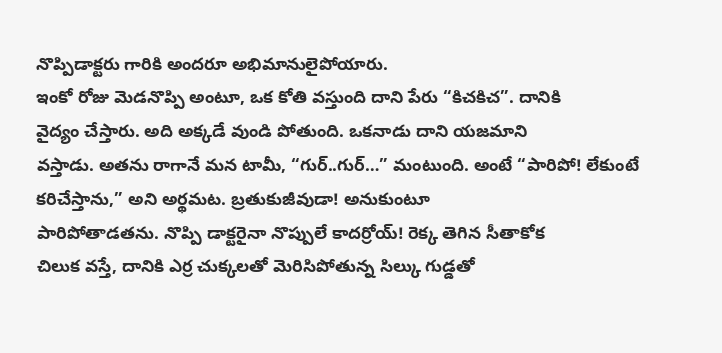నొప్పిడాక్టరు గారికి అందరూ అభిమానులైపోయారు.
ఇంకో రోజు మెడనొప్పి అంటూ, ఒక కోతి వస్తుంది దాని పేరు “కిచకిచ”. దానికి
వైద్యం చేస్తారు. అది అక్కడే వుండి పోతుంది. ఒకనాడు దాని యజమాని
వస్తాడు. అతను రాగానే మన టామీ, “గుర్..గుర్…” మంటుంది. అంటే “పారిపో! లేకుంటే కరిచేస్తాను,” అని అర్థమట. బ్రతుకుజీవుడా! అనుకుంటూ
పారిపోతాడతను. నొప్పి డాక్టరైనా నొప్పులే కాదర్రోయ్! రెక్క తెగిన సీతాకోక
చిలుక వస్తే, దానికి ఎర్ర చుక్కలతో మెరిసిపోతున్న సిల్కు గుడ్డతో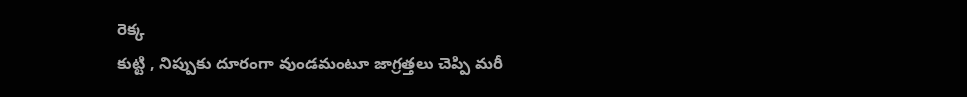రెక్క
కుట్టి , నిప్పుకు దూరంగా వుండమంటూ జాగ్రత్తలు చెప్పి మరీ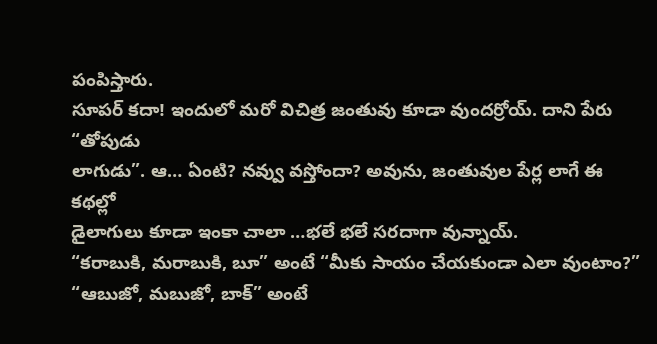పంపిస్తారు.
సూపర్ కదా! ఇందులో మరో విచిత్ర జంతువు కూడా వుందర్రోయ్. దాని పేరు “తోపుడు
లాగుడు”. ఆ… ఏంటి? నవ్వు వస్తోందా? అవును, జంతువుల పేర్ల లాగే ఈ కథల్లో
డైలాగులు కూడా ఇంకా చాలా …భలే భలే సరదాగా వున్నాయ్.
“కరాబుకి, మరాబుకి, బూ” అంటే “మీకు సాయం చేయకుండా ఎలా వుంటాం?”
“ఆబుజో, మబుజో, బాక్” అంటే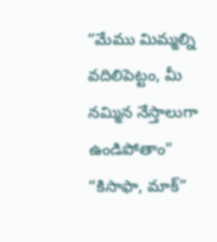“మేము మిమ్మల్ని వదిలిపెట్టం, మీ నమ్మిన నేస్తాలుగా ఉండిపోతాం”
“కిసాఫా, మాక్”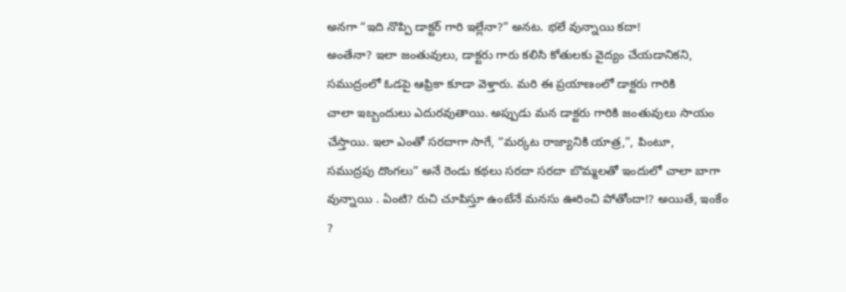అనగా “ఇది నొప్పి డాక్టర్ గారి ఇల్లేనా?” అనట. భలే వున్నాయి కదా!
అంతేనా? ఇలా జంతువులు, డాక్టరు గారు కలిసి కోతులకు వైద్యం చేయడానికని,
సముద్రంలో ఓడపై ఆఫ్రికా కూడా వెళ్తారు. మరి ఈ ప్రయాణంలో డాక్టరు గారికి
చాలా ఇబ్బందులు ఎదురవుతాయి. అప్పుడు మన డాక్టరు గారికి జంతువులు సాయం
చేస్తాయి. ఇలా ఎంతో సరదాగా సాగే, “మర్కట రాజ్యానికి యాత్ర,”, పింటూ,
సముద్రపు దొంగలు” అనే రెండు కథలు సరదా సరదా బొమ్మలతో ఇందులో చాలా బాగా
వున్నాయి . ఏంటి? రుచి చూపిస్తూ ఉంటేనే మనసు ఊరించి పోతోందా!? అయితే, ఇంకేం
?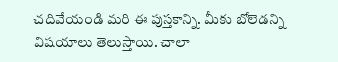చదివేయండి మరి ఈ పుస్తకాన్ని. మీకు బోలెడన్ని విషయాలు తెలుస్తాయి. చాలా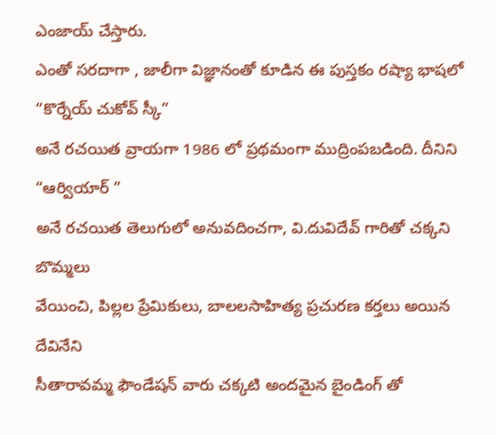ఎంజాయ్ చేస్తారు.
ఎంతో సరదాగా , జాలీగా విజ్ఞానంతో కూడిన ఈ పుస్తకం రష్యా భాషలో “కొర్నేయ్ చుకోవ్ స్కీ”
అనే రచయిత వ్రాయగా 1986 లో ప్రథమంగా ముద్రింపబడింది. దీనిని “ఆర్వియార్ ”
అనే రచయిత తెలుగులో అనువదించగా, వి.దువిదేవ్ గారితో చక్కని బొమ్మలు
వేయించి, పిల్లల ప్రేమికులు, బాలలసాహిత్య ప్రచురణ కర్తలు అయిన దేవినేని
సీతారావమ్మ ఫౌండేషన్ వారు చక్కటి అందమైన బైండింగ్ తో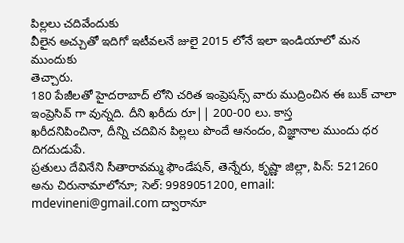పిల్లలు చదివేందుకు
వీలైన అచ్చుతో ఇదిగో ఇటీవలనే జులై 2015 లోనే ఇలా ఇండియాలో మన ముందుకు
తెచ్చారు.
180 పేజీలతో హైదరాబాద్ లోని చరిత ఇంప్రెషన్స్ వారు ముద్రించిన ఈ బుక్ చాలా ఇంప్రెసివ్ గా వున్నది. దీని ఖరీదు రూ|| 200-00 లు. కాస్త
ఖరీదనిపించినా, దీన్ని చదివిన పిల్లలు పొందే ఆనందం, విజ్ఞానాల ముందు ధర దిగదుడుపే.
ప్రతులు దేవినేని సీతారావమ్మ ఫౌండేషన్, తెన్నేరు, కృష్ణా జిల్లా, పిన్: 521260 అను చిరునామాలోనూ; సెల్: 9989051200, email:
mdevineni@gmail.com ద్వారానూ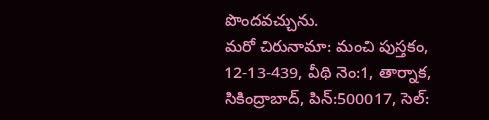పొందవచ్చును.
మరో చిరునామా: మంచి పుస్తకం, 12-13-439, వీథి నెం:1, తార్నాక,
సికింద్రాబాద్, పిన్:500017, సెల్: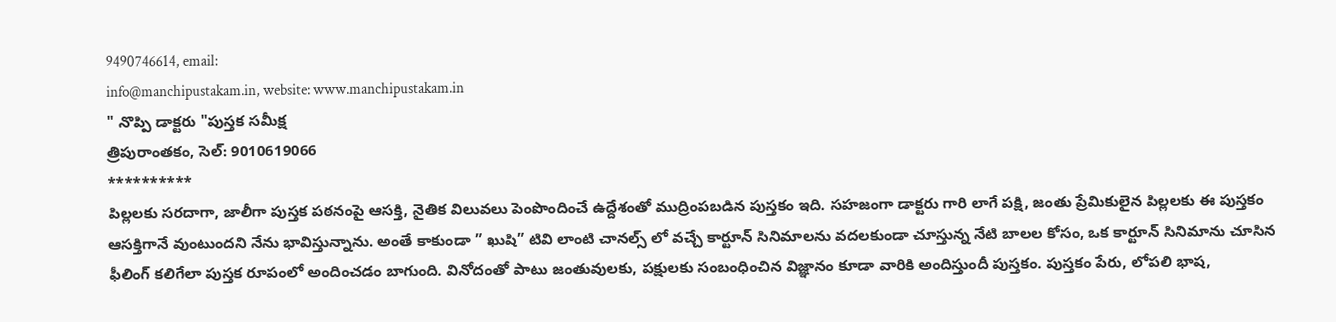9490746614, email:
info@manchipustakam.in, website: www.manchipustakam.in
" నొప్పి డాక్టరు "పుస్తక సమీక్ష
త్రిపురాంతకం, సెల్: 9010619066
**********
పిల్లలకు సరదాగా, జాలీగా పుస్తక పఠనంపై ఆసక్తి, నైతిక విలువలు పెంపొందించే ఉద్దేశంతో ముద్రింపబడిన పుస్తకం ఇది. సహజంగా డాక్టరు గారి లాగే పక్షి, జంతు ప్రేమికులైన పిల్లలకు ఈ పుస్తకం ఆసక్తిగానే వుంటుందని నేను భావిస్తున్నాను. అంతే కాకుండా ” ఖుషి” టివి లాంటి చానల్స్ లో వచ్చే కార్టూన్ సినిమాలను వదలకుండా చూస్తున్న నేటి బాలల కోసం, ఒక కార్టూన్ సినిమాను చూసిన ఫీలింగ్ కలిగేలా పుస్తక రూపంలో అందించడం బాగుంది. వినోదంతో పాటు జంతువులకు, పక్షులకు సంబంధించిన విజ్ఞానం కూడా వారికి అందిస్తుందీ పుస్తకం. పుస్తకం పేరు, లోపలి భాష,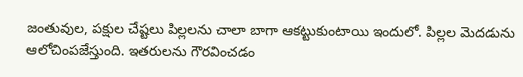జంతువుల, పక్షుల చేష్టలు పిల్లలను చాలా బాగా ఆకట్టుకుంటాయి ఇందులో. పిల్లల మెదడును ఆలోచింపజేస్తుంది. ఇతరులను గౌరవించడం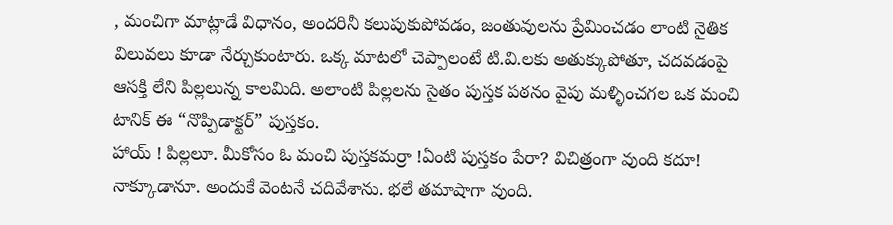, మంచిగా మాట్లాడే విధానం, అందరినీ కలుపుకుపోవడం, జంతువులను ప్రేమించడం లాంటి నైతిక విలువలు కూడా నేర్చుకుంటారు. ఒక్క మాటలో చెప్పాలంటే టి.వి.లకు అతుక్కుపోతూ, చదవడంపై
ఆసక్తి లేని పిల్లలున్న కాలమిది. అలాంటి పిల్లలను సైతం పుస్తక పఠనం వైపు మళ్ళించగల ఒక మంచి టానిక్ ఈ “నొప్పిడాక్టర్” పుస్తకం.
హాయ్ ! పిల్లలూ. మీకోసం ఓ మంచి పుస్తకమర్రా !ఏంటి పుస్తకం పేరా? విచిత్రంగా వుంది కదూ! నాక్కూడానూ. అందుకే వెంటనే చదివేశాను. భలే తమాషాగా వుంది.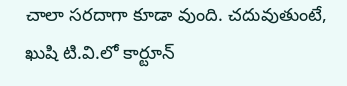చాలా సరదాగా కూడా వుంది. చదువుతుంటే, ఖుషి టి.వి.లో కార్టూన్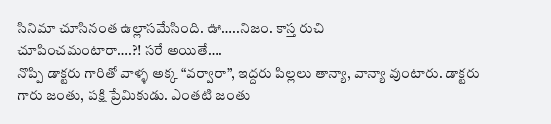సినిమా చూసినంత ఉల్లాసమేసింది. ఊ…..నిజం. కాస్త రుచి
చూపించమంటారా….?! సరే అయితే….
నొప్పి డాక్టరు గారితో వాళ్ళ అక్క “వర్వారా”, ఇద్దరు పిల్లలు తాన్యా, వాన్యా వుంటారు. డాక్టరు గారు జంతు, పక్షి ప్రేమికుడు. ఎంతటి జంతు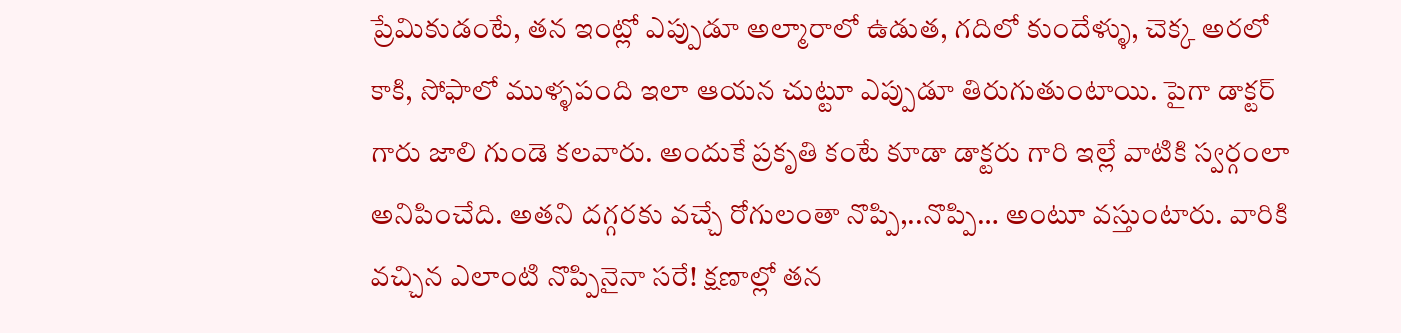ప్రేమికుడంటే, తన ఇంట్లో ఎప్పుడూ అల్మారాలో ఉడుత, గదిలో కుందేళ్ళు, చెక్క అరలో కాకి, సోఫాలో ముళ్ళపంది ఇలా ఆయన చుట్టూ ఎప్పుడూ తిరుగుతుంటాయి. పైగా డాక్టర్ గారు జాలి గుండె కలవారు. అందుకే ప్రకృతి కంటే కూడా డాక్టరు గారి ఇల్లే వాటికి స్వర్గంలా అనిపించేది. అతని దగ్గరకు వచ్చే రోగులంతా నొప్పి,..నొప్పి… అంటూ వస్తుంటారు. వారికి వచ్చిన ఎలాంటి నొప్పినైనా సరే! క్షణాల్లో తన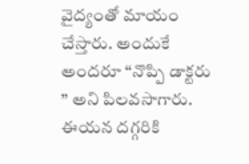వైద్యంతో మాయం చేస్తారు. అందుకే అందరూ “నొప్పి డాక్టరు ” అని పిలవసాగారు. ఈయన దగ్గరికి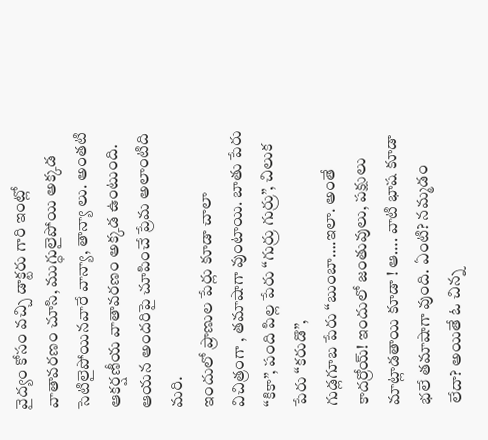వైద్యం కోసం వచ్చి డాక్టరు గారి ఇంట్లో వాతావరణం చూసి, ముగ్ధులైపోయి అక్కడ సెటిలైపోయినవారే వాన్యా, తాన్యా లు. అంతటి ఆకర్షణీయ వాతావరణం అక్కడ ఉంటుంది. ఆయన అందరిపై చూపించే ప్రేమ అలాంటిది మరి.
ఇందులో ప్రాణుల పేర్లు కూడా చాలా విచిత్రంగా , తమాషాగా వుంటాయి. బాతు పేరు “కికా”, పంది పిల్ల పేరు “గుర్రు గుర్రు”, చిలుక పేరు “కరుడొ”,
గుడ్లగూబ పేరు “బుంబా….ఇలా. అంతే కాదర్రోయ్! ఇందులో జంతువులు, పక్షులు మాట్లాడతాయి కూడా ! ఆ…. వాటి భాష కూడా భలే తమాషాగా వుంది. ఏంటి? నమ్మడం లేదా? అయితే ఓ చిన్న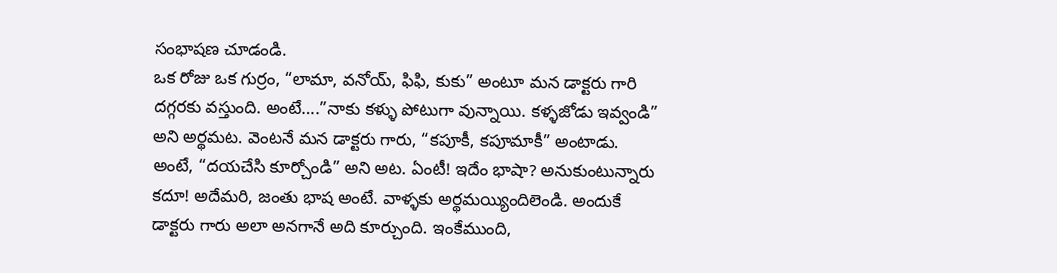సంభాషణ చూడండి.
ఒక రోజు ఒక గుర్రం, “లామా, వనోయ్, ఫిఫి, కుకు” అంటూ మన డాక్టరు గారి దగ్గరకు వస్తుంది. అంటే….”నాకు కళ్ళు పోటుగా వున్నాయి. కళ్ళజోడు ఇవ్వండి” అని అర్థమట. వెంటనే మన డాక్టరు గారు, “కపూకీ, కపూమాకీ” అంటాడు. అంటే, “దయచేసి కూర్చోండి” అని అట. ఏంటీ! ఇదేం భాషా? అనుకుంటున్నారు కదూ! అదేమరి, జంతు భాష అంటే. వాళ్ళకు అర్థమయ్యిందిలెండి. అందుకే డాక్టరు గారు అలా అనగానే అది కూర్చుంది. ఇంకేముంది,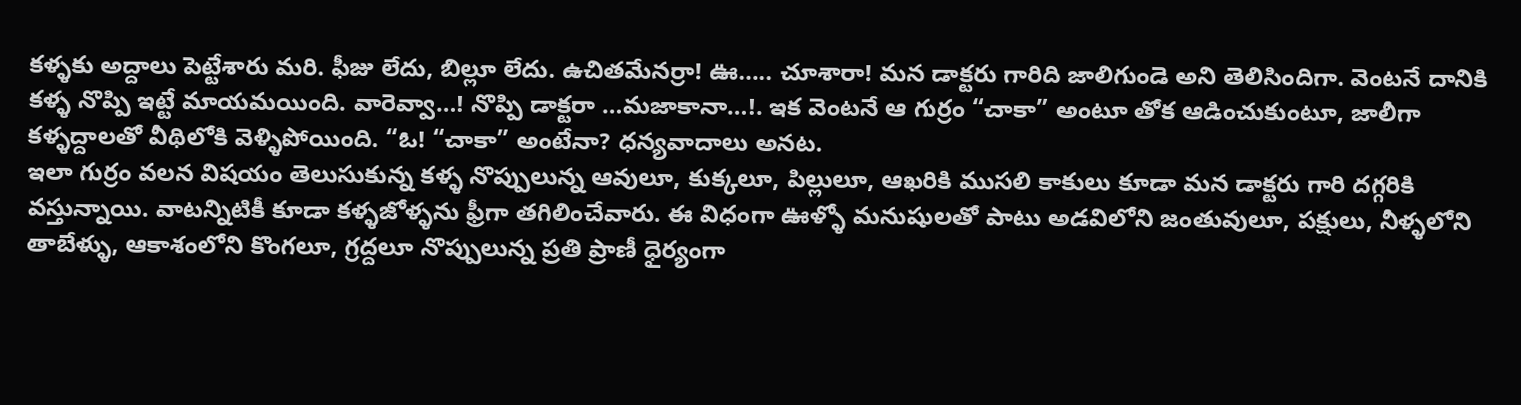కళ్ళకు అద్దాలు పెట్టేశారు మరి. ఫీజు లేదు, బిల్లూ లేదు. ఉచితమేనర్రా! ఊ….. చూశారా! మన డాక్టరు గారిది జాలిగుండె అని తెలిసిందిగా. వెంటనే దానికి కళ్ళ నొప్పి ఇట్టే మాయమయింది. వారెవ్వా…! నొప్పి డాక్టరా …మజాకానా…!. ఇక వెంటనే ఆ గుర్రం “చాకా” అంటూ తోక ఆడించుకుంటూ, జాలీగా కళ్ళద్దాలతో వీథిలోకి వెళ్ళిపోయింది. “ఓ! “చాకా” అంటేనా? ధన్యవాదాలు అనట.
ఇలా గుర్రం వలన విషయం తెలుసుకున్న కళ్ళ నొప్పులున్న ఆవులూ, కుక్కలూ, పిల్లులూ, ఆఖరికి ముసలి కాకులు కూడా మన డాక్టరు గారి దగ్గరికి
వస్తున్నాయి. వాటన్నిటికీ కూడా కళ్ళజోళ్ళను ఫ్రీగా తగిలించేవారు. ఈ విధంగా ఊళ్ళో మనుషులతో పాటు అడవిలోని జంతువులూ, పక్షులు, నీళ్ళలోని
తాబేళ్ళు, ఆకాశంలోని కొంగలూ, గ్రద్దలూ నొప్పులున్న ప్రతి ప్రాణీ ధైర్యంగా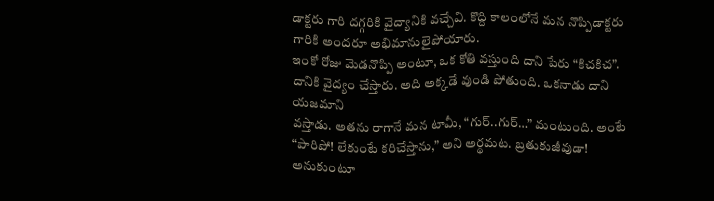డాక్టరు గారి దగ్గరికి వైద్యానికి వచ్చేవి. కొద్ది కాలంలోనే మన నొప్పిడాక్టరు గారికి అందరూ అభిమానులైపోయారు.
ఇంకో రోజు మెడనొప్పి అంటూ, ఒక కోతి వస్తుంది దాని పేరు “కిచకిచ”. దానికి వైద్యం చేస్తారు. అది అక్కడే వుండి పోతుంది. ఒకనాడు దాని యజమాని
వస్తాడు. అతను రాగానే మన టామీ, “గుర్..గుర్…” మంటుంది. అంటే “పారిపో! లేకుంటే కరిచేస్తాను,” అని అర్థమట. బ్రతుకుజీవుడా! అనుకుంటూ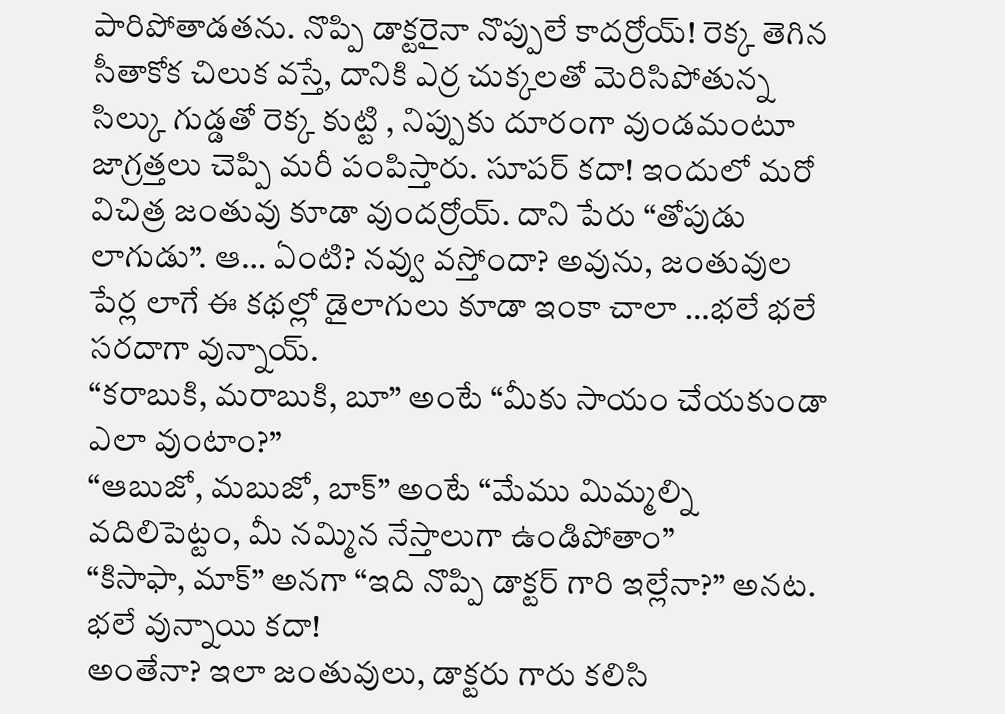పారిపోతాడతను. నొప్పి డాక్టరైనా నొప్పులే కాదర్రోయ్! రెక్క తెగిన సీతాకోక చిలుక వస్తే, దానికి ఎర్ర చుక్కలతో మెరిసిపోతున్న సిల్కు గుడ్డతో రెక్క కుట్టి , నిప్పుకు దూరంగా వుండమంటూ జాగ్రత్తలు చెప్పి మరీ పంపిస్తారు. సూపర్ కదా! ఇందులో మరో విచిత్ర జంతువు కూడా వుందర్రోయ్. దాని పేరు “తోపుడు లాగుడు”. ఆ… ఏంటి? నవ్వు వస్తోందా? అవును, జంతువుల పేర్ల లాగే ఈ కథల్లో డైలాగులు కూడా ఇంకా చాలా …భలే భలే సరదాగా వున్నాయ్.
“కరాబుకి, మరాబుకి, బూ” అంటే “మీకు సాయం చేయకుండా ఎలా వుంటాం?”
“ఆబుజో, మబుజో, బాక్” అంటే “మేము మిమ్మల్ని వదిలిపెట్టం, మీ నమ్మిన నేస్తాలుగా ఉండిపోతాం”
“కిసాఫా, మాక్” అనగా “ఇది నొప్పి డాక్టర్ గారి ఇల్లేనా?” అనట. భలే వున్నాయి కదా!
అంతేనా? ఇలా జంతువులు, డాక్టరు గారు కలిసి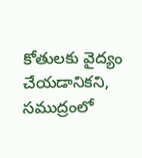కోతులకు వైద్యం చేయడానికని, సముద్రంలో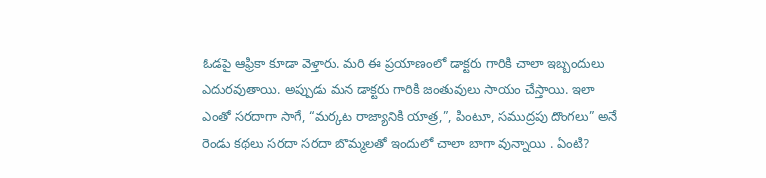ఓడపై ఆఫ్రికా కూడా వెళ్తారు. మరి ఈ ప్రయాణంలో డాక్టరు గారికి చాలా ఇబ్బందులు ఎదురవుతాయి. అప్పుడు మన డాక్టరు గారికి జంతువులు సాయం చేస్తాయి. ఇలా ఎంతో సరదాగా సాగే, “మర్కట రాజ్యానికి యాత్ర,”, పింటూ, సముద్రపు దొంగలు” అనే రెండు కథలు సరదా సరదా బొమ్మలతో ఇందులో చాలా బాగా వున్నాయి . ఏంటి?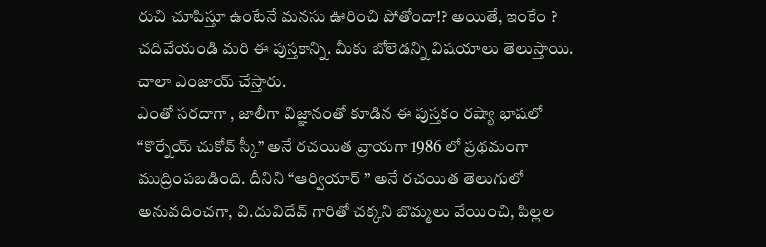రుచి చూపిస్తూ ఉంటేనే మనసు ఊరించి పోతోందా!? అయితే, ఇంకేం ? చదివేయండి మరి ఈ పుస్తకాన్ని. మీకు బోలెడన్ని విషయాలు తెలుస్తాయి. చాలా ఎంజాయ్ చేస్తారు.
ఎంతో సరదాగా , జాలీగా విజ్ఞానంతో కూడిన ఈ పుస్తకం రష్యా భాషలో “కొర్నేయ్ చుకోవ్ స్కీ” అనే రచయిత వ్రాయగా 1986 లో ప్రథమంగా ముద్రింపబడింది. దీనిని “ఆర్వియార్ ” అనే రచయిత తెలుగులో అనువదించగా, వి.దువిదేవ్ గారితో చక్కని బొమ్మలు వేయించి, పిల్లల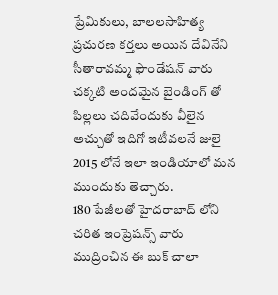ప్రేమికులు, బాలలసాహిత్య ప్రచురణ కర్తలు అయిన దేవినేని సీతారావమ్మ ఫౌండేషన్ వారు చక్కటి అందమైన బైండింగ్ తో పిల్లలు చదివేందుకు వీలైన అచ్చుతో ఇదిగో ఇటీవలనే జులై 2015 లోనే ఇలా ఇండియాలో మన ముందుకు తెచ్చారు.
180 పేజీలతో హైదరాబాద్ లోని చరిత ఇంప్రెషన్స్ వారు ముద్రించిన ఈ బుక్ చాలా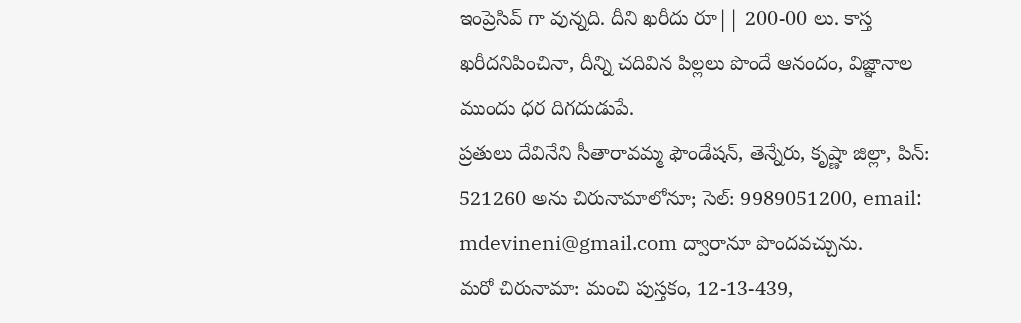ఇంప్రెసివ్ గా వున్నది. దీని ఖరీదు రూ|| 200-00 లు. కాస్త
ఖరీదనిపించినా, దీన్ని చదివిన పిల్లలు పొందే ఆనందం, విజ్ఞానాల ముందు ధర దిగదుడుపే.
ప్రతులు దేవినేని సీతారావమ్మ ఫౌండేషన్, తెన్నేరు, కృష్ణా జిల్లా, పిన్: 521260 అను చిరునామాలోనూ; సెల్: 9989051200, email:
mdevineni@gmail.com ద్వారానూ పొందవచ్చును.
మరో చిరునామా: మంచి పుస్తకం, 12-13-439,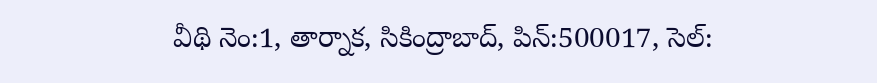వీథి నెం:1, తార్నాక, సికింద్రాబాద్, పిన్:500017, సెల్: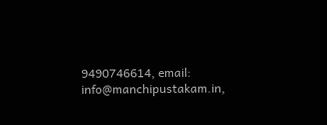9490746614, email: info@manchipustakam.in,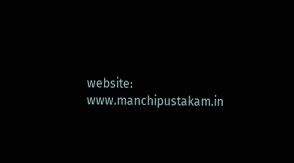website: www.manchipustakam.in